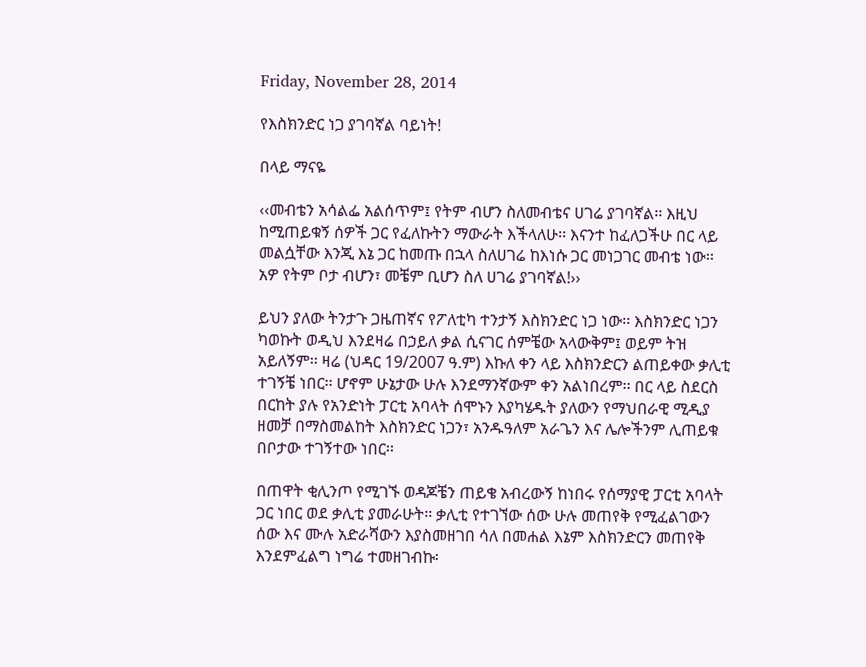Friday, November 28, 2014

የእስክንድር ነጋ ያገባኛል ባይነት!

በላይ ማናዬ

‹‹መብቴን አሳልፌ አልሰጥም፤ የትም ብሆን ስለመብቴና ሀገሬ ያገባኛል፡፡ እዚህ ከሚጠይቁኝ ሰዎች ጋር የፈለኩትን ማውራት እችላለሁ፡፡ እናንተ ከፈለጋችሁ በር ላይ መልሷቸው እንጂ እኔ ጋር ከመጡ በኋላ ስለሀገሬ ከእነሱ ጋር መነጋገር መብቴ ነው፡፡ አዎ የትም ቦታ ብሆን፣ መቼም ቢሆን ስለ ሀገሬ ያገባኛል!››

ይህን ያለው ትንታጉ ጋዜጠኛና የፖለቲካ ተንታኝ እስክንድር ነጋ ነው፡፡ እስክንድር ነጋን ካወኩት ወዲህ እንደዛሬ በኃይለ ቃል ሲናገር ሰምቼው አላውቅም፤ ወይም ትዝ አይለኝም፡፡ ዛሬ (ህዳር 19/2007 ዓ.ም) እኩለ ቀን ላይ እስክንድርን ልጠይቀው ቃሊቲ ተገኝቼ ነበር፡፡ ሆኖም ሁኔታው ሁሉ እንደማንኛውም ቀን አልነበረም፡፡ በር ላይ ስደርስ በርከት ያሉ የአንድነት ፓርቲ አባላት ሰሞኑን እያካሄዱት ያለውን የማህበራዊ ሚዲያ ዘመቻ በማስመልከት እስክንድር ነጋን፣ አንዱዓለም አራጌን እና ሌሎችንም ሊጠይቁ በቦታው ተገኝተው ነበር፡፡

በጠዋት ቂሊንጦ የሚገኙ ወዳጆቼን ጠይቄ አብረውኝ ከነበሩ የሰማያዊ ፓርቲ አባላት ጋር ነበር ወደ ቃሊቲ ያመራሁት፡፡ ቃሊቲ የተገኘው ሰው ሁሉ መጠየቅ የሚፈልገውን ሰው እና ሙሉ አድራሻውን እያስመዘገበ ሳለ በመሐል እኔም እስክንድርን መጠየቅ እንደምፈልግ ነግሬ ተመዘገብኩ፡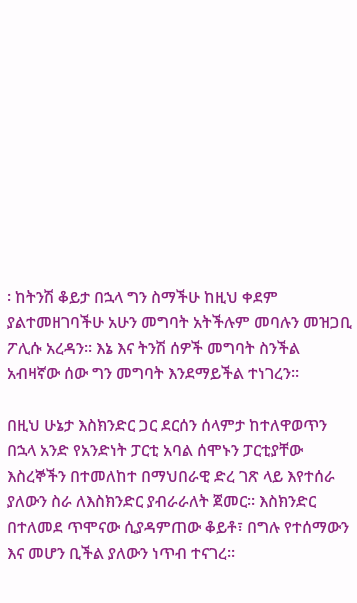፡ ከትንሽ ቆይታ በኋላ ግን ስማችሁ ከዚህ ቀደም ያልተመዘገባችሁ አሁን መግባት አትችሉም መባሉን መዝጋቢ ፖሊሱ አረዳን፡፡ እኔ እና ትንሽ ሰዎች መግባት ስንችል አብዛኛው ሰው ግን መግባት እንደማይችል ተነገረን፡፡

በዚህ ሁኔታ እስክንድር ጋር ደርሰን ሰላምታ ከተለዋወጥን በኋላ አንድ የአንድነት ፓርቲ አባል ሰሞኑን ፓርቲያቸው እስረኞችን በተመለከተ በማህበራዊ ድረ ገጽ ላይ እየተሰራ ያለውን ስራ ለእስክንድር ያብራራለት ጀመር፡፡ እስክንድር በተለመደ ጥሞናው ሲያዳምጠው ቆይቶ፣ በግሉ የተሰማውን እና መሆን ቢችል ያለውን ነጥብ ተናገረ፡፡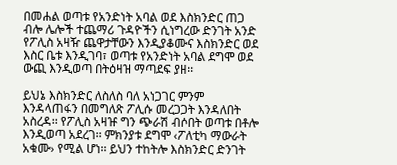በመሐል ወጣቱ የአንድነት አባል ወደ እስክንድር ጠጋ ብሎ ሌሎች ተጨማሪ ጉዳዮችን ሲነግረው ድንገት አንድ የፖሊስ አዛዥ ጨዋታቸውን እንዲያቆሙና እስክንድር ወደ እስር ቤቱ እንዲገባ፣ ወጣቱ የአንድነት አባል ደግሞ ወደ ውጪ እንዲወጣ በትዕዛዝ ማጣደፍ ያዘ፡፡

ይህኔ እስክንድር ለስለስ ባለ አነጋገር ምንም እንዳላጠፋን በመግለጽ ፖሊሱ መረጋጋት እንዳለበት አስረዳ፡፡ የፖሊስ አዛዡ ግን ጭራሽ ብሶበት ወጣቱ በቶሎ እንዲወጣ አደረገ፡፡ ምክንያቱ ደግሞ ‹ፖለቲካ ማውራት አቁሙ› የሚል ሆነ፡፡ ይህን ተከትሎ እስክንድር ድንገት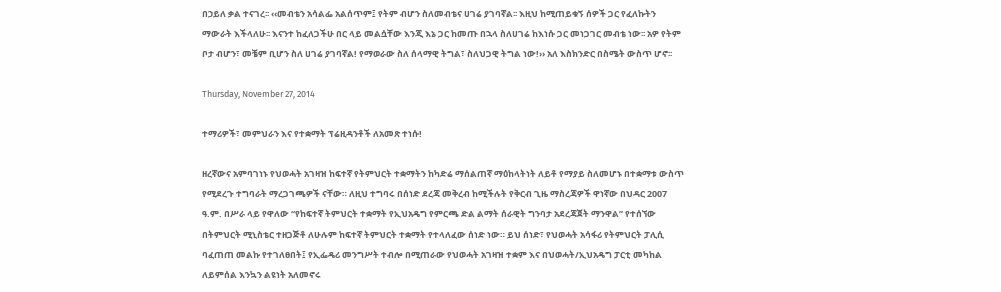በኃይለ ቃል ተናገረ፡፡ ‹‹መብቴን አሳልፌ አልሰጥም፤ የትም ብሆን ስለመብቴና ሀገሬ ያገባኛል፡፡ እዚህ ከሚጠይቁኝ ሰዎች ጋር የፈለኩትን ማውራት እችላለሁ፡፡ እናንተ ከፈለጋችሁ በር ላይ መልሷቸው እንጂ እኔ ጋር ከመጡ በኋላ ስለሀገሬ ከእነሱ ጋር መነጋገር መብቴ ነው፡፡ አዎ የትም ቦታ ብሆን፣ መቼም ቢሆን ስለ ሀገሬ ያገባኛል! የማወራው ስለ ሰላማዊ ትግል፣ ስለህጋዊ ትግል ነው!›› አለ እስክንድር በስሜት ውስጥ ሆኖ፡፡

Thursday, November 27, 2014

ተማሪዎች፣ መምህራን እና የተቋማት ፕሬዚዳንቶች ለአመጽ ተነሱ!

ዘረኛውና አምባገነኑ የህወሓት አገዛዝ ከፍተኛ የትምህርት ተቋማትን ከካድሬ ማሰልጠኛ ማዕከላትነት ለይቶ የማያይ ስለመሆኑ በተቋማቱ ውስጥ የሚደረጉ ተግባራት ማረጋገጫዎች ናቸው። ለዚህ ተግባሩ በሰነድ ደረጃ መቅረብ ከሚችሉት የቅርብ ጊዜ ማስረጃዎች ዋነኛው በህዳር 2007 ዓ.ም. በሥራ ላይ የዋለው “የከፍተኛ ትምህርት ተቋማት የኢህአዴግ የምርጫ ድል ልማት ሰራዊት ግንባታ አደረጃጀት ማንዋል” የተሰኘው በትምህርት ሚኒስቴር ተዘጋጅቶ ለሁሉም ከፍተኛ ትምህርት ተቋማት የተላለፈው ሰነድ ነው። ይህ ሰነድ፣ የህወሓት አሳፋሪ የትምህርት ፓሊሲ ባፈጠጠ መልኩ የተገለፀበት፤ የኢፌዴሪ መንግሥት ተብሎ በሚጠራው የህወሓት አገዛዝ ተቋም እና በህወሓት/ኢህአዴግ ፓርቲ መካከል ለይምሰል እንኳን ልዩነት አለመኖሩ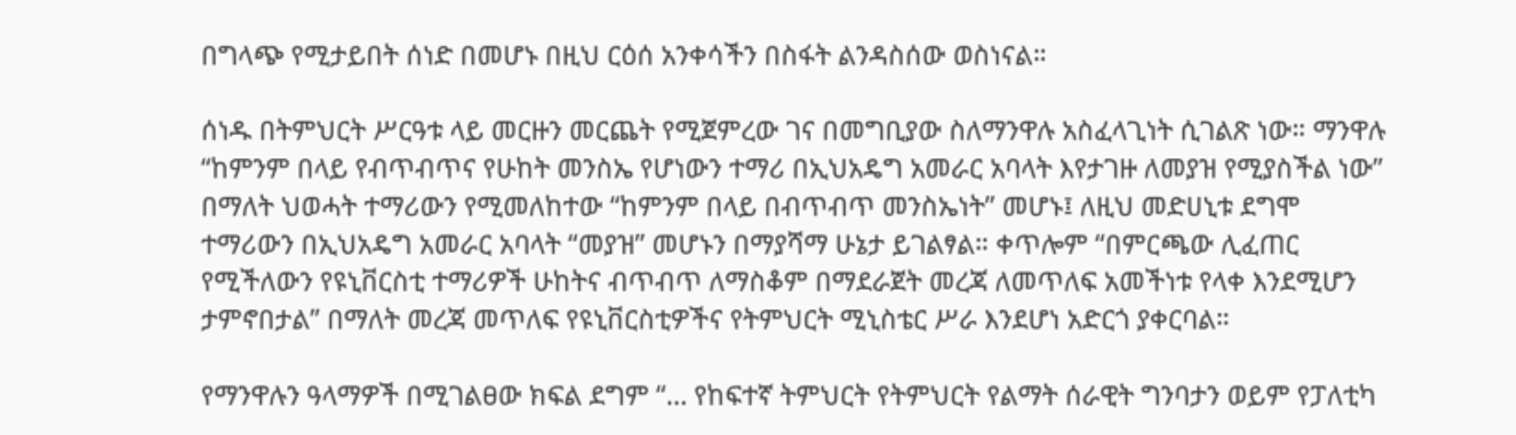በግላጭ የሚታይበት ሰነድ በመሆኑ በዚህ ርዕሰ አንቀሳችን በስፋት ልንዳስሰው ወስነናል።

ሰነዱ በትምህርት ሥርዓቱ ላይ መርዙን መርጨት የሚጀምረው ገና በመግቢያው ስለማንዋሉ አስፈላጊነት ሲገልጽ ነው። ማንዋሉ “ከምንም በላይ የብጥብጥና የሁከት መንስኤ የሆነውን ተማሪ በኢህአዴግ አመራር አባላት እየታገዙ ለመያዝ የሚያስችል ነው” በማለት ህወሓት ተማሪውን የሚመለከተው “ከምንም በላይ በብጥብጥ መንስኤነት” መሆኑ፤ ለዚህ መድሀኒቱ ደግሞ ተማሪውን በኢህአዴግ አመራር አባላት “መያዝ” መሆኑን በማያሻማ ሁኔታ ይገልፃል። ቀጥሎም “በምርጫው ሊፈጠር የሚችለውን የዩኒቨርስቲ ተማሪዎች ሁከትና ብጥብጥ ለማስቆም በማደራጀት መረጃ ለመጥለፍ አመችነቱ የላቀ እንደሚሆን ታምኖበታል” በማለት መረጃ መጥለፍ የዩኒቨርስቲዎችና የትምህርት ሚኒስቴር ሥራ እንደሆነ አድርጎ ያቀርባል።

የማንዋሉን ዓላማዎች በሚገልፀው ክፍል ደግም “… የከፍተኛ ትምህርት የትምህርት የልማት ሰራዊት ግንባታን ወይም የፓለቲካ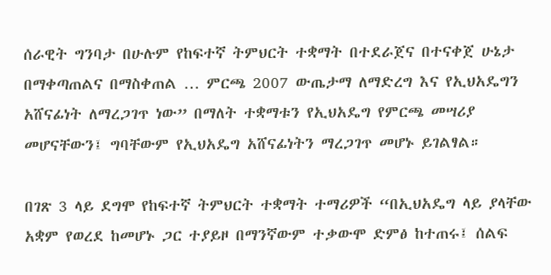ሰራዊት ግንባታ በሁሉም የከፍተኛ ትምህርት ተቋማት በተደራጀና በተናቀጀ ሁኔታ በማቀጣጠልና በማስቀጠል … ምርጫ 2007 ውጤታማ ለማድረግ እና የኢህአዴግን አሸናፊነት ለማረጋገጥ ነው” በማለት ተቋማቱን የኢህአዴግ የምርጫ መሣሪያ መሆናቸውን፤ ግባቸውም የኢህአዴግ አሸናፊነትን ማረጋገጥ መሆኑ ይገልፃል።

በገጽ 3 ላይ ደግሞ የከፍተኛ ትምህርት ተቋማት ተማሪዎች “በኢህአዴግ ላይ ያላቸው አቋም የወረደ ከመሆኑ ጋር ተያይዞ በማንኛውም ተቃውሞ ድምፅ ከተጠሩ፤ ሰልፍ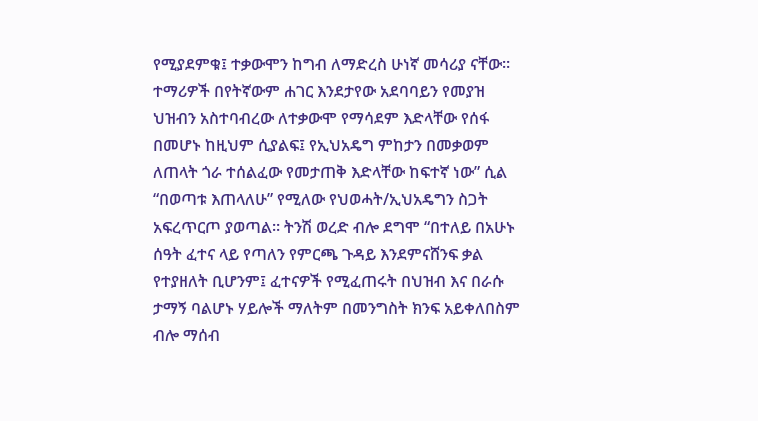የሚያደምቁ፤ ተቃውሞን ከግብ ለማድረስ ሁነኛ መሳሪያ ናቸው። ተማሪዎች በየትኛውም ሐገር እንደታየው አደባባይን የመያዝ ህዝብን አስተባብረው ለተቃውሞ የማሳደም እድላቸው የሰፋ በመሆኑ ከዚህም ሲያልፍ፤ የኢህአዴግ ምከታን በመቃወም ለጠላት ጎራ ተሰልፈው የመታጠቅ እድላቸው ከፍተኛ ነው” ሲል “በወጣቱ እጠላለሁ” የሚለው የህወሓት/ኢህአዴግን ስጋት አፍረጥርጦ ያወጣል። ትንሽ ወረድ ብሎ ደግሞ “በተለይ በአሁኑ ሰዓት ፈተና ላይ የጣለን የምርጫ ጉዳይ እንደምናሸንፍ ቃል የተያዘለት ቢሆንም፤ ፈተናዎች የሚፈጠሩት በህዝብ እና በራሱ ታማኝ ባልሆኑ ሃይሎች ማለትም በመንግስት ክንፍ አይቀለበስም ብሎ ማሰብ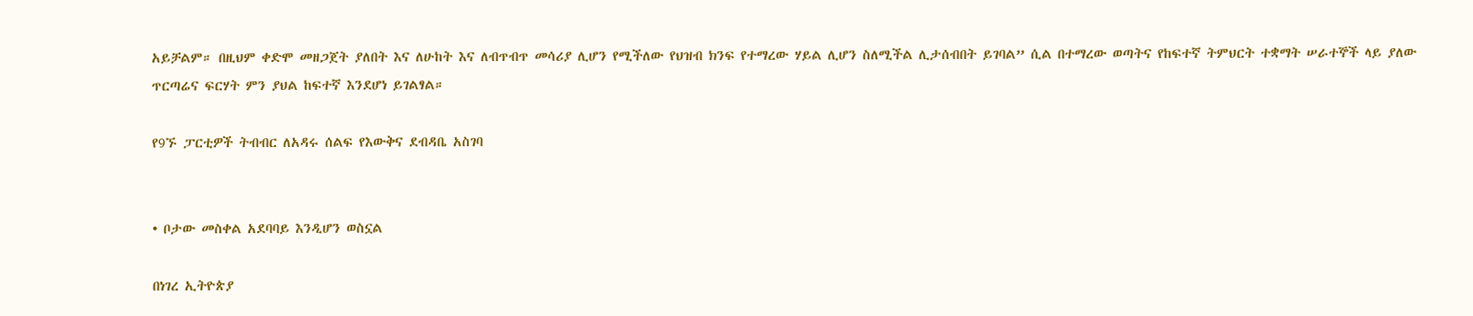አይቻልም። በዚህም ቀድሞ መዘጋጀት ያለበት እና ለሁከት እና ለብጥብጥ መሳሪያ ሊሆን የሚችለው የህዝብ ክንፍ የተማረው ሃይል ሊሆን ስለሚችል ሊታሰብበት ይገባል” ሲል በተማረው ወጣትና የከፍተኛ ትምህርት ተቋማት ሠራተኞች ላይ ያለው ጥርጣሬና ፍርሃት ምን ያህል ከፍተኛ እንደሆነ ይገልፃል።

የ9ኙ ፓርቲዎች ትብብር ለአዳሩ ሰልፍ የእውቅና ደብዳቤ አስገባ


• ቦታው መስቀል አደባባይ እንዲሆን ወስኗል

በነገረ ኢትዮጵያ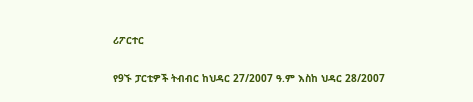ሪፖርተር

የ9ኙ ፓርቲዎች ትብብር ከህዳር 27/2007 ዓ.ም እስከ ህዳር 28/2007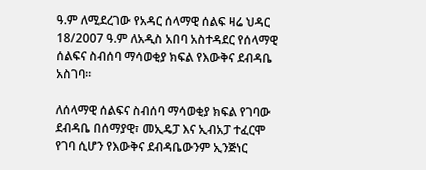ዓ.ም ለሚደረገው የአዳር ሰላማዊ ሰልፍ ዛሬ ህዳር 18/2007 ዓ.ም ለአዲስ አበባ አስተዳደር የሰላማዊ ሰልፍና ስብሰባ ማሳወቂያ ክፍል የእውቅና ደብዳቤ አስገባ፡፡

ለሰላማዊ ሰልፍና ስብሰባ ማሳወቂያ ክፍል የገባው ደብዳቤ በሰማያዊ፣ መኢዴፓ እና ኢብአፓ ተፈርሞ የገባ ሲሆን የእውቅና ደብዳቤውንም ኢንጅነር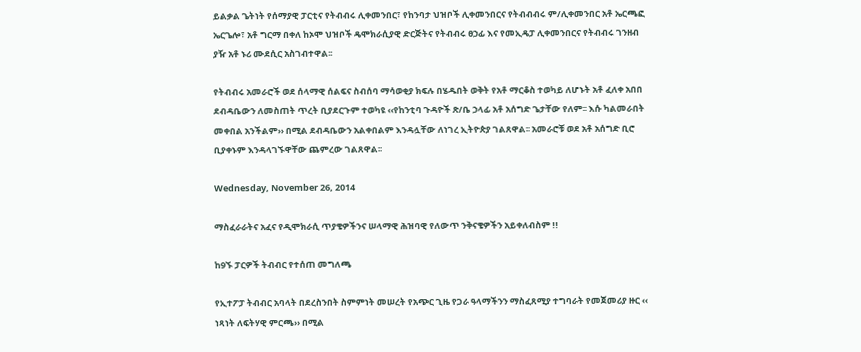ይልቃል ጌትነት የሰማያዊ ፓርቲና የትብብሩ ሊቀመንበር፣ የከንባታ ህዝቦች ሊቀመንበርና የትብብብሩ ም/ሊቀመንበር አቶ ኤርጫፎ ኤርጌሎ፣ አቶ ግርማ በቀለ ከኦሞ ህዝቦች ዴሞክራሲያዊ ድርጅትና የትብብሩ ፀኃፊ እና የመኢዴፓ ሊቀመንበርና የትብብሩ ገንዘብ ያዥ አቶ ኑሪ ሙደሲር አስገብተዋል፡፡

የትብብሩ አመራሮች ወደ ሰላማዊ ሰልፍና ስብሰባ ማሳወቂያ ክፍሉ በሄዱበት ወቅት የአቶ ማርቆስ ተወካይ ለሆኑት አቶ ፈለቀ አበበ ደብዳቤውን ለመስጠት ጥረት ቢያደርጉም ተወካዩ ‹‹የከንቲባ ጉዳዮች ጽ/ቤ ኃላፊ አቶ አሰግድ ጌታቸው የለም፡፡ እሱ ካልመራበት መቀበል አንችልም›› በሚል ደብዳቤውን አልቀበልም እንዳሏቸው ለነገረ ኢትዮጵያ ገልጸዋል፡፡ አመራሮቹ ወደ አቶ አሰግድ ቢሮ ቢያቀኑም እንዳላገኙዋቸው ጨምረው ገልጸዋል፡፡

Wednesday, November 26, 2014

ማስፈራራትና አፈና የዲሞክራሲ ጥያቄዎችንና ሠላማዊ ሕዝባዊ የለውጥ ንቅናቄዎችን አይቀለብስም !!

ከ9ኙ ፓርዎች ትብብር የተሰጠ መግለጫ

የኢተፖፓ ትብብር አባላት በደረስንበት ስምምነት መሠረት የአጭር ጊዜ የጋራ ዓላማችንን ማስፈጸሚያ ተግባራት የመጀመሪያ ዙር ‹‹ ነጻነት ለፍትሃዊ ምርጫ›› በሚል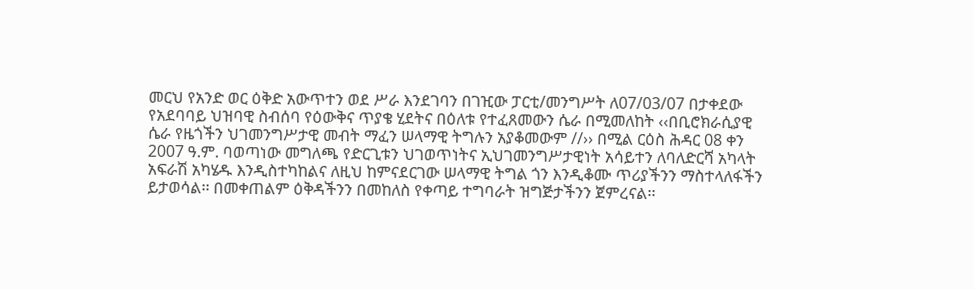መርህ የአንድ ወር ዕቅድ አውጥተን ወደ ሥራ እንደገባን በገዢው ፓርቲ/መንግሥት ለ07/03/07 በታቀደው የአደባባይ ህዝባዊ ስብሰባ የዕውቅና ጥያቄ ሂደትና በዕለቱ የተፈጸመውን ሴራ በሚመለከት ‹‹በቢሮክራሲያዊ ሴራ የዜጎችን ህገመንግሥታዊ መብት ማፈን ሠላማዊ ትግሉን አያቆመውም //›› በሚል ርዕስ ሕዳር 08 ቀን 2007 ዓ.ም. ባወጣነው መግለጫ የድርጊቱን ህገወጥነትና ኢህገመንግሥታዊነት አሳይተን ለባለድርሻ አካላት አፍራሽ አካሄዱ እንዲስተካከልና ለዚህ ከምናደርገው ሠላማዊ ትግል ጎን እንዲቆሙ ጥሪያችንን ማስተላለፋችን ይታወሳል፡፡ በመቀጠልም ዕቅዳችንን በመከለስ የቀጣይ ተግባራት ዝግጅታችንን ጀምረናል፡፡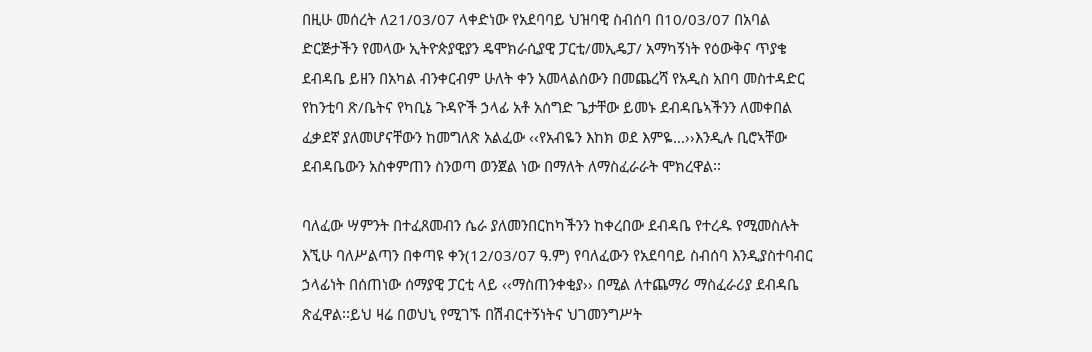በዚሁ መሰረት ለ21/03/07 ላቀድነው የአደባባይ ህዝባዊ ስብሰባ በ10/03/07 በአባል ድርጅታችን የመላው ኢትዮጵያዊያን ዴሞክራሲያዊ ፓርቲ/መኢዴፓ/ አማካኝነት የዕውቅና ጥያቄ ደብዳቤ ይዘን በአካል ብንቀርብም ሁለት ቀን አመላልሰውን በመጨረሻ የአዲስ አበባ መስተዳድር የከንቲባ ጽ/ቤትና የካቢኔ ጉዳዮች ኃላፊ አቶ አሰግድ ጌታቸው ይመኑ ደብዳቤኣችንን ለመቀበል ፈቃደኛ ያለመሆናቸውን ከመግለጽ አልፈው ‹‹የአብዬን እከክ ወደ እምዬ…››እንዲሉ ቢሮኣቸው ደብዳቤውን አስቀምጠን ስንወጣ ወንጀል ነው በማለት ለማስፈራራት ሞክረዋል፡፡

ባለፈው ሣምንት በተፈጸመብን ሴራ ያለመንበርከካችንን ከቀረበው ደብዳቤ የተረዱ የሚመስሉት እኚሁ ባለሥልጣን በቀጣዩ ቀን(12/03/07 ዓ.ም) የባለፈውን የአደባባይ ስብሰባ እንዲያስተባብር ኃላፊነት በሰጠነው ሰማያዊ ፓርቲ ላይ ‹‹ማስጠንቀቂያ›› በሚል ለተጨማሪ ማስፈራሪያ ደብዳቤ ጽፈዋል፡፡ይህ ዛሬ በወህኒ የሚገኙ በሽብርተኝነትና ህገመንግሥት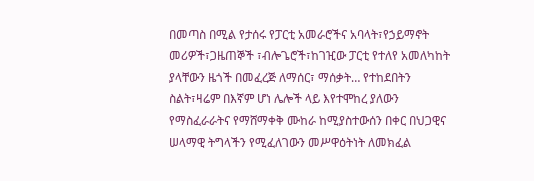በመጣስ በሚል የታሰሩ የፓርቲ አመራሮችና አባላት፣የኃይማኖት መሪዎች፣ጋዜጠኞች ፣ብሎጌሮች፣ከገዢው ፓርቲ የተለየ አመለካከት ያላቸውን ዜጎች በመፈረጅ ለማሰር፣ ማሰቃት… የተከደበትን ስልት፣ዛሬም በእኛም ሆነ ሌሎች ላይ እየተሞከረ ያለውን የማስፈራራትና የማሸማቀቅ ሙከራ ከሚያስተውሰን በቀር በህጋዊና ሠላማዊ ትግላችን የሚፈለገውን መሥዋዕትነት ለመክፈል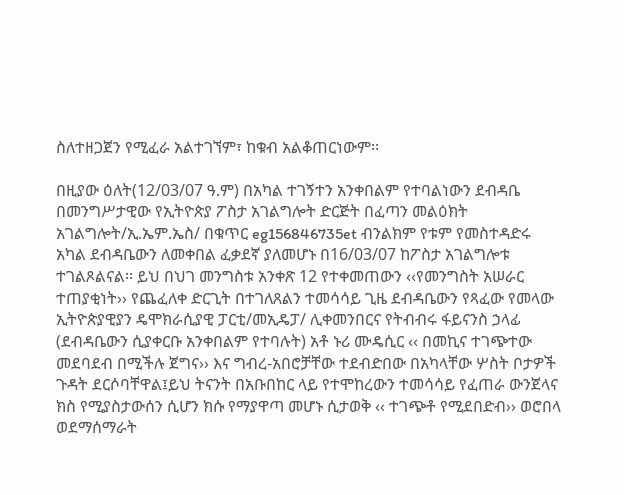ስለተዘጋጀን የሚፈራ አልተገኘም፣ ከቁብ አልቆጠርነውም፡፡

በዚያው ዕለት(12/03/07 ዓ.ም) በአካል ተገኝተን አንቀበልም የተባልነውን ደብዳቤ በመንግሥታዊው የኢትዮጵያ ፖስታ አገልግሎት ድርጅት በፈጣን መልዕክት አገልግሎት/ኢ.ኤም.ኤስ/ በቁጥር eg156846735et ብንልክም የቱም የመስተዳድሩ አካል ደብዳቤውን ለመቀበል ፈቃደኛ ያለመሆኑ በ16/03/07 ከፖስታ አገልግሎቱ ተገልጾልናል፡፡ ይህ በህገ መንግስቱ አንቀጽ 12 የተቀመጠውን ‹‹የመንግስት አሠራር ተጠያቂነት›› የጨፈለቀ ድርጊት በተገለጸልን ተመሳሳይ ጊዜ ደብዳቤውን የጻፈው የመላው ኢትዮጵያዊያን ዴሞክራሲያዊ ፓርቲ/መኢዴፓ/ ሊቀመንበርና የትብብሩ ፋይናንስ ኃላፊ (ደብዳቤውን ሲያቀርቡ አንቀበልም የተባሉት) አቶ ኑሪ ሙዴሲር ‹‹ በመኪና ተገጭተው መደባደብ በሚችሉ ጀግና›› እና ግብረ-አበሮቻቸው ተደብድበው በአካላቸው ሦስት ቦታዎች ጉዳት ደርሶባቸዋል፤ይህ ትናንት በአቡበከር ላይ የተሞከረውን ተመሳሳይ የፈጠራ ውንጀላና ክስ የሚያስታውሰን ሲሆን ክሱ የማያዋጣ መሆኑ ሲታወቅ ‹‹ ተገጭቶ የሚደበድብ›› ወሮበላ ወደማሰማራት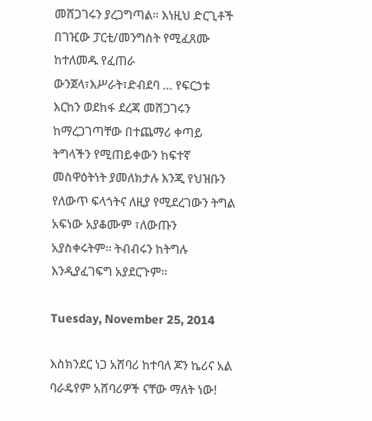መሸጋገሩን ያረጋግጣል፡፡ እነዚህ ድርጊቶች በገዢው ፓርቲ/መንግስት የሚፈጸሙ ከተለመዱ የፈጠራ ውንጀላ፣እሥራት፣ድብደባ … የፍርኃቱ እርከን ወደከፋ ደረጃ መሸጋገሩን ከማረጋገጣቸው በተጨማሪ ቀጣይ ትግላችን የሚጠይቀውን ከፍተኛ መስዋዕትነት ያመለክታሉ እንጂ የህዝቡን የለውጥ ፍላጎትና ለዚያ የሚደረገውን ትግል አፍነው አያቆሙም ፣ለውጡን አያስቀሩትም፡፡ ትብብሩን ከትግሉ እንዲያፈገፍግ አያደርጉም፡፡

Tuesday, November 25, 2014

እስክንደር ነጋ አሸባሪ ከተባለ ጆን ኬሪና አል ባራዴየም አሸባሪዎች ናቸው ማለት ነው!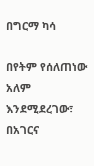በግርማ ካሳ

በየትም የሰለጠነው አለም እንደሚደረገው፣ በአገርና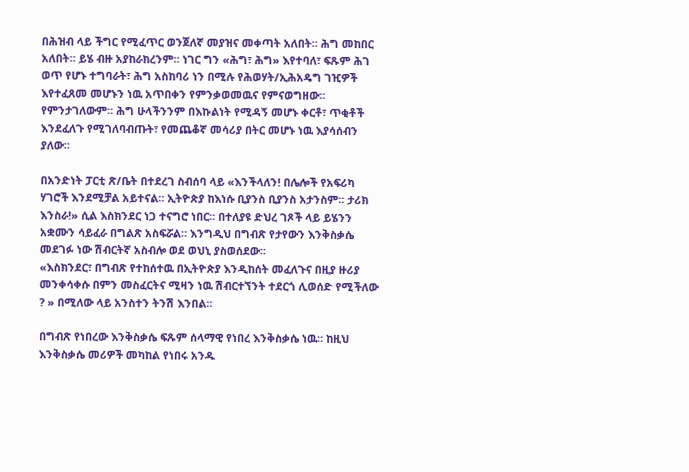በሕዝብ ላይ ችግር የሚፈጥር ወንጀለኛ መያዝና መቀጣት አለበት። ሕግ መከበር አለበት። ይሄ ብዙ አያከራክረንም። ነገር ግን «ሕግ፣ ሕግ» እየተባለ፣ ፍጹም ሕገ ወጥ የሆኑ ተግባራት፣ ሕግ አስከባሪ ነን በሚሉ የሕወሃት/ኢሕአዴግ ገዢዎች እየተፈጸመ መሆኑን ነዉ አጥበቀን የምንቃወመዉና የምናወግዘው። የምንታገለውም። ሕግ ሁላችንንም በእኩልነት የሚዳኝ መሆኑ ቀርቶ፣ ጥቂቶች እንደፈለጉ የሚገለባብጡት፣ የመጨቆኛ መሳሪያ በትር መሆኑ ነዉ እያሳሰብን ያለው።

በአንድነት ፓርቲ ጽ/ቤት በተደረገ ስብሰባ ላይ «እንችላለን! በሌሎች የአፍሪካ ሃገሮች እንደሚቻል አይተናል። ኢትዮጵያ ከእነሱ ቢያንስ ቢያንስ አታንስም። ታሪክ እንስራ!» ሲል እስክንደር ነጋ ተናግሮ ነበር። በተለያዩ ድህረ ገጾች ላይ ይሄንን አቋሙን ሳይፈራ በግልጽ አስፍሯል። እንግዲህ በግብጽ የታየውን እንቅስቃሴ መደገፉ ነው ሽብርትኛ አስብሎ ወደ ወህኒ ያስወሰደው።
«እስክንደር፣ በግብጽ የተከሰተዉ በኢትዮጵያ እንዲከሰት መፈለጉና በዚያ ዙሪያ መንቀሳቀሱ በምን መስፈርትና ሚዛን ነዉ ሽብርተኘንት ተደርጎ ሊወሰድ የሚችለው ? » በሚለው ላይ አንስተን ትንሽ እንበል።

በግብጽ የነበረው እንቅስቃሴ ፍጹም ሰላማዊ የነበረ እንቅስቃሴ ነዉ። ከዚህ እንቅስቃሴ መሪዎች መካከል የነበሩ አንዱ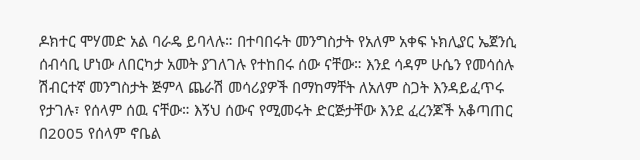ዶክተር ሞሃመድ አል ባራዴ ይባላሉ። በተባበሩት መንግስታት የአለም አቀፍ ኑክሊያር ኤጀንሲ ሰብሳቢ ሆነው ለበርካታ አመት ያገለገሉ የተከበሩ ሰው ናቸው። እንደ ሳዳም ሁሴን የመሳሰሉ ሽብርተኛ መንግስታት ጅምላ ጨራሽ መሳሪያዎች በማከማቸት ለአለም ስጋት እንዳይፈጥሩ የታገሉ፣ የሰላም ሰዉ ናቸው። እኝህ ሰውና የሚመሩት ድርጅታቸው እንደ ፈረንጆች አቆጣጠር በ2005 የሰላም ኖቤል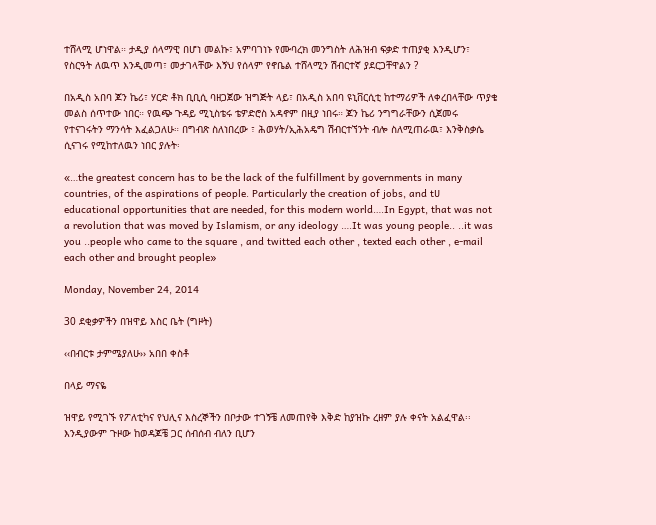ተሸላሚ ሆነዋል። ታዲያ ሰላማዊ በሆነ መልኩ፣ አምባገነኑ የሙባረክ መንግስት ለሕዝብ ፍቃድ ተጠያቂ እንዲሆን፣ የስርዓት ለዉጥ እንዲመጣ፣ መታገላቸው እኝህ የሰላም የኖቤል ተሸላሚን ሽብርተኛ ያደርጋቸዋልን ?

በአዲስ አበባ ጆን ኬሪ፣ ሃርድ ቶክ ቢቢሲ ባዘጋጀው ዝግጅት ላይ፣ በአዲስ አበባ ዩኒቨርሲቲ ከተማሪዎች ለቀረበላቸው ጥያቄ መልስ ሰጥተው ነበር። የዉጭ ጉዳይ ሚኒስቴሩ ቴዎድሮስ አዳኖም በዚያ ነበሩ። ጆን ኬሪ ንግግራቸውን ሲጀመሩ የተናገሩትን ማንሳት እፈልጋለሁ። በግብጽ ስለነበረው ፣ ሕወሃት/ኢሕአዴግ ሽብርተኘንት ብሎ ስለሚጠራዉ፣ እንቅስቃሴ ሲናገሩ የሚከተለዉን ነበር ያሉት፡

«…the greatest concern has to be the lack of the fulfillment by governments in many countries, of the aspirations of people. Particularly the creation of jobs, and tሀ educational opportunities that are needed, for this modern world….In Egypt, that was not a revolution that was moved by Islamism, or any ideology ….It was young people.. ..it was you ..people who came to the square , and twitted each other , texted each other , e-mail each other and brought people»

Monday, November 24, 2014

30 ደቂቃዎችን በዝዋይ እስር ቤት (ግዞት)

‹‹በብርቱ ታምሜያለሁ›› አበበ ቀስቶ

በላይ ማናዬ

ዝዋይ የሚገኙ የፖለቲካና የህሊና እስረኞችን በቦታው ተገኝቼ ለመጠየቅ እቅድ ከያዝኩ ረዘም ያሉ ቀናት አልፈዋል፡፡ እንዲያውም ጉዞው ከወዳጆቼ ጋር ሰብሰብ ብለን ቢሆን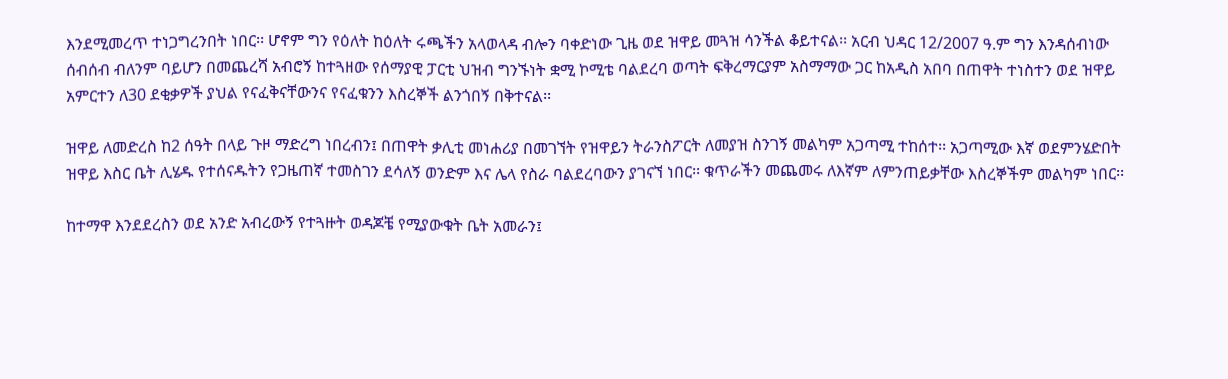እንደሚመረጥ ተነጋግረንበት ነበር፡፡ ሆኖም ግን የዕለት ከዕለት ሩጫችን አላወላዳ ብሎን ባቀድነው ጊዜ ወደ ዝዋይ መጓዝ ሳንችል ቆይተናል፡፡ አርብ ህዳር 12/2007 ዓ.ም ግን እንዳሰብነው ሰብሰብ ብለንም ባይሆን በመጨረሻ አብሮኝ ከተጓዘው የሰማያዊ ፓርቲ ህዝብ ግንኙነት ቋሚ ኮሚቴ ባልደረባ ወጣት ፍቅረማርያም አስማማው ጋር ከአዲስ አበባ በጠዋት ተነስተን ወደ ዝዋይ አምርተን ለ30 ደቂቃዎች ያህል የናፈቅናቸውንና የናፈቁንን እስረኞች ልንጎበኝ በቅተናል፡፡

ዝዋይ ለመድረስ ከ2 ሰዓት በላይ ጉዞ ማድረግ ነበረብን፤ በጠዋት ቃሊቲ መነሐሪያ በመገኘት የዝዋይን ትራንስፖርት ለመያዝ ስንገኝ መልካም አጋጣሚ ተከሰተ፡፡ አጋጣሚው እኛ ወደምንሄድበት ዝዋይ እስር ቤት ሊሄዱ የተሰናዱትን የጋዜጠኛ ተመስገን ደሳለኝ ወንድም እና ሌላ የስራ ባልደረባውን ያገናኘ ነበር፡፡ ቁጥራችን መጨመሩ ለእኛም ለምንጠይቃቸው እስረኞችም መልካም ነበር፡፡

ከተማዋ እንደደረስን ወደ አንድ አብረውኝ የተጓዙት ወዳጆቼ የሚያውቁት ቤት አመራን፤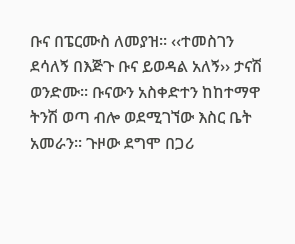ቡና በፔርሙስ ለመያዝ፡፡ ‹‹ተመስገን ደሳለኝ በእጅጉ ቡና ይወዳል አለኝ›› ታናሽ ወንድሙ፡፡ ቡናውን አስቀድተን ከከተማዋ ትንሽ ወጣ ብሎ ወደሚገኘው እስር ቤት አመራን፡፡ ጉዞው ደግሞ በጋሪ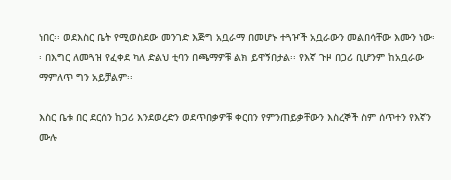ነበር፡፡ ወደእስር ቤት የሚወስደው መንገድ እጅግ አቧራማ በመሆኑ ተጓዦች አቧራውን መልበሳቸው እሙን ነው፡፡ በእግር ለመጓዝ የፈቀደ ካለ ድልህ ቲባን በጫማዎቹ ልክ ይዋኝበታል፡፡ የእኛ ጉዞ በጋሪ ቢሆንም ከአቧራው ማምለጥ ግን አይቻልም፡፡

እስር ቤቱ በር ደርሰን ከጋሪ እንደወረድን ወደጥበቃዎቹ ቀርበን የምንጠይቃቸውን እስረኞች ስም ሰጥተን የእኛን ሙሉ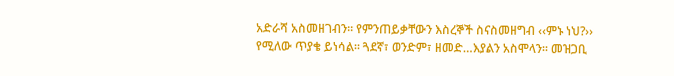አድራሻ አስመዘገብን፡፡ የምንጠይቃቸውን እስረኞች ስናስመዘግብ ‹‹ምኑ ነህ?›› የሚለው ጥያቄ ይነሳል፡፡ ጓደኛ፣ ወንድም፣ ዘመድ…እያልን አስሞላን፡፡ መዝጋቢ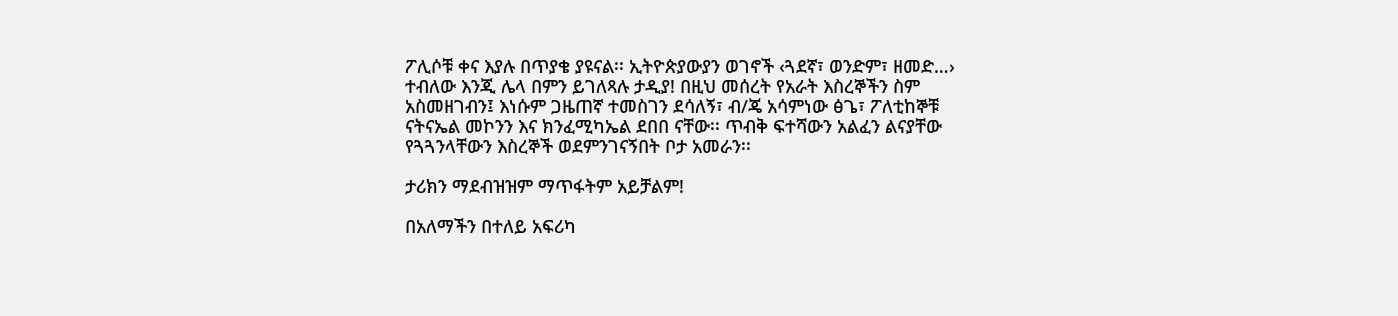ፖሊሶቹ ቀና እያሉ በጥያቄ ያዩናል፡፡ ኢትዮጵያውያን ወገኖች ‹ጓደኛ፣ ወንድም፣ ዘመድ…› ተብለው እንጂ ሌላ በምን ይገለጻሉ ታዲያ! በዚህ መሰረት የአራት እስረኞችን ስም አስመዘገብን፤ እነሱም ጋዜጠኛ ተመስገን ደሳለኝ፣ ብ/ጄ አሳምነው ፅጌ፣ ፖለቲከኞቹ ናትናኤል መኮንን እና ክንፈሚካኤል ደበበ ናቸው፡፡ ጥብቅ ፍተሻውን አልፈን ልናያቸው የጓጓንላቸውን እስረኞች ወደምንገናኝበት ቦታ አመራን፡፡

ታሪክን ማደብዝዝም ማጥፋትም አይቻልም!

በአለማችን በተለይ አፍሪካ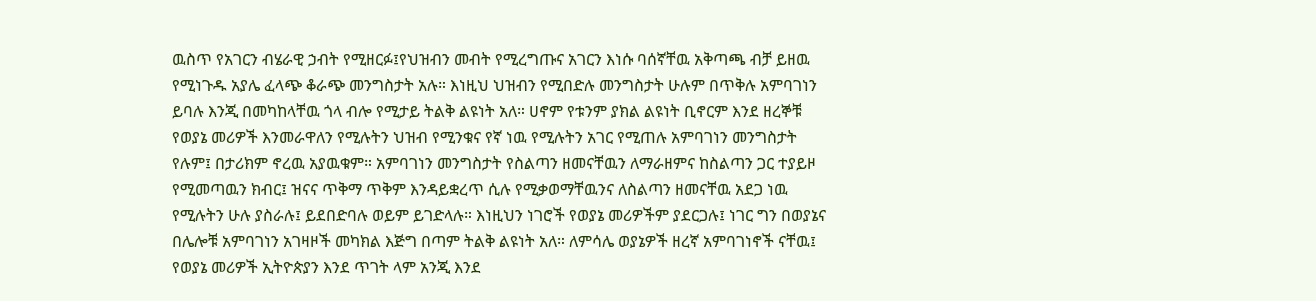ዉስጥ የአገርን ብሄራዊ ኃብት የሚዘርፉ፤የህዝብን መብት የሚረግጡና አገርን እነሱ ባሰኛቸዉ አቅጣጫ ብቻ ይዘዉ የሚነጉዱ አያሌ ፈላጭ ቆራጭ መንግስታት አሉ። እነዚህ ህዝብን የሚበድሉ መንግስታት ሁሉም በጥቅሉ አምባገነን ይባሉ እንጂ በመካከላቸዉ ጎላ ብሎ የሚታይ ትልቅ ልዩነት አለ። ሀኖም የቱንም ያክል ልዩነት ቢኖርም እንደ ዘረኞቹ የወያኔ መሪዎች እንመራዋለን የሚሉትን ህዝብ የሚንቁና የኛ ነዉ የሚሉትን አገር የሚጠሉ አምባገነን መንግስታት የሉም፤ በታሪክም ኖረዉ አያዉቁም። አምባገነን መንግስታት የስልጣን ዘመናቸዉን ለማራዘምና ከስልጣን ጋር ተያይዞ የሚመጣዉን ክብር፤ ዝናና ጥቅማ ጥቅም እንዳይቋረጥ ሲሉ የሚቃወማቸዉንና ለስልጣን ዘመናቸዉ አደጋ ነዉ የሚሉትን ሁሉ ያስራሉ፤ ይደበድባሉ ወይም ይገድላሉ። እነዚህን ነገሮች የወያኔ መሪዎችም ያደርጋሉ፤ ነገር ግን በወያኔና በሌሎቹ አምባገነን አገዛዞች መካክል እጅግ በጣም ትልቅ ልዩነት አለ። ለምሳሌ ወያኔዎች ዘረኛ አምባገነኖች ናቸዉ፤ የወያኔ መሪዎች ኢትዮጵያን እንደ ጥገት ላም አንጂ እንደ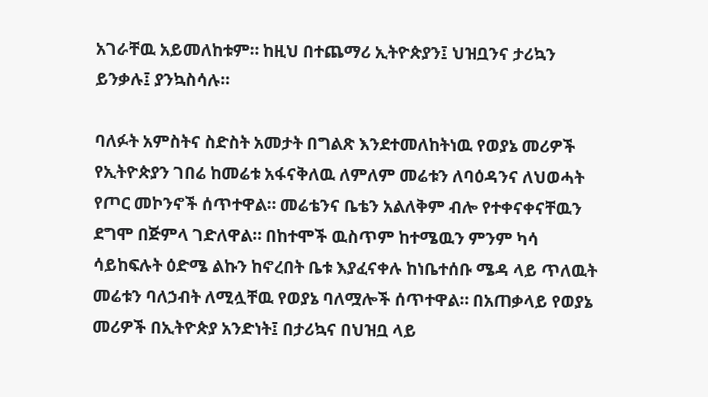አገራቸዉ አይመለከቱም። ከዚህ በተጨማሪ ኢትዮጵያን፤ ህዝቧንና ታሪኳን ይንቃሉ፤ ያንኳስሳሉ።

ባለፉት አምስትና ስድስት አመታት በግልጽ እንደተመለከትነዉ የወያኔ መሪዎች የኢትዮጵያን ገበሬ ከመሬቱ አፋናቅለዉ ለምለም መሬቱን ለባዕዳንና ለህወሓት የጦር መኮንኖች ሰጥተዋል። መሬቴንና ቤቴን አልለቅም ብሎ የተቀናቀናቸዉን ደግሞ በጅምላ ገድለዋል። በከተሞች ዉስጥም ከተሜዉን ምንም ካሳ ሳይከፍሉት ዕድሜ ልኩን ከኖረበት ቤቱ እያፈናቀሉ ከነቤተሰቡ ሜዳ ላይ ጥለዉት መሬቱን ባለኃብት ለሚሏቸዉ የወያኔ ባለሟሎች ሰጥተዋል። በአጠቃላይ የወያኔ መሪዎች በኢትዮጵያ አንድነት፤ በታሪኳና በህዝቧ ላይ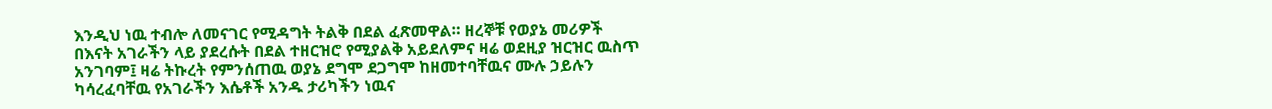እንዲህ ነዉ ተብሎ ለመናገር የሚዳግት ትልቅ በደል ፈጽመዋል። ዘረኞቹ የወያኔ መሪዎች በእናት አገራችን ላይ ያደረሱት በደል ተዘርዝሮ የሚያልቅ አይደለምና ዛሬ ወደዚያ ዝርዝር ዉስጥ አንገባም፤ ዛሬ ትኩረት የምንሰጠዉ ወያኔ ደግሞ ደጋግሞ ከዘመተባቸዉና ሙሉ ኃይሉን ካሳረፈባቸዉ የአገራችን እሴቶች አንዱ ታሪካችን ነዉና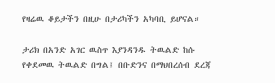የዛሬዉ ቆይታችን በዚሁ በታሪካችን አካባቢ ይሆናል።

ታሪክ በአንድ አገር ዉስጥ እያንዳንዱ ትዉልድ ከሱ የቀደመዉ ትዉልድ በግል፤ በቡድንና በማህበረሰብ ደረጃ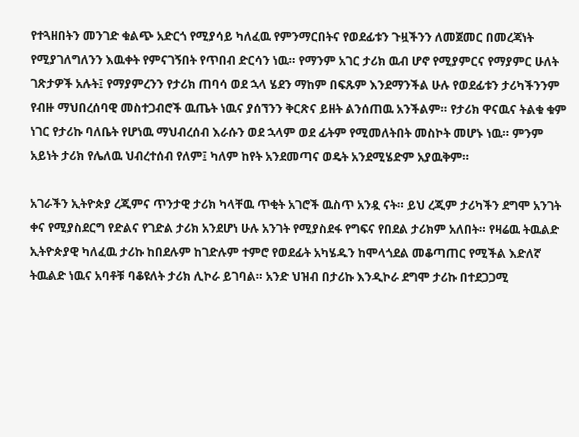የተጓዘበትን መንገድ ቁልጭ አድርጎ የሚያሳይ ካለፈዉ የምንማርበትና የወደፊቱን ጉዟችንን ለመጀመር በመረጃነት የሚያገለግለንን እዉቀት የምናገኝበት የጥበብ ድርሳን ነዉ። የማንም አገር ታሪክ ዉብ ሆኖ የሚያምርና የማያምር ሁለት ገጽታዎች አሉት፤ የማያምረንን የታሪክ ጠባሳ ወደ ኋላ ሄደን ማከም በፍጹም እንደማንችል ሁሉ የወደፊቱን ታሪካችንንም የብዙ ማህበረሰባዊ መስተጋብሮች ዉጤት ነዉና ያሰኘንን ቅርጽና ይዘት ልንሰጠዉ አንችልም። የታሪክ ዋናዉና ትልቁ ቁም ነገር የታሪኩ ባለቤት የሆነዉ ማህብረሰብ እራሱን ወደ ኋላም ወደ ፊትም የሚመለትበት መስኮት መሆኑ ነዉ። ምንም አይነት ታሪክ የሌለዉ ህብረተሰብ የለም፤ ካለም ከየት አንደመጣና ወዴት አንደሚሄድም አያዉቅም።

አገራችን ኢትዮጵያ ረጂምና ጥንታዊ ታሪክ ካላቸዉ ጥቂት አገሮች ዉስጥ አንዷ ናት። ይህ ረጂም ታሪካችን ደግሞ አንገት ቀና የሚያስደርግ የድልና የገድል ታሪክ አንደሆነ ሁሉ አንገት የሚያስደፋ የግፍና የበደል ታሪክም አለበት። የዛሬዉ ትዉልድ ኢትዮጵያዊ ካለፈዉ ታሪኩ ከበደሉም ከገድሉም ተምሮ የወደፊት አካሄዱን ከሞላጎደል መቆጣጠር የሚችል እድለኛ ትዉልድ ነዉና አባቶቹ ባቆዩለት ታሪክ ሊኮራ ይገባል። አንድ ህዝብ በታሪኩ እንዲኮራ ደግሞ ታሪኩ በተደጋጋሚ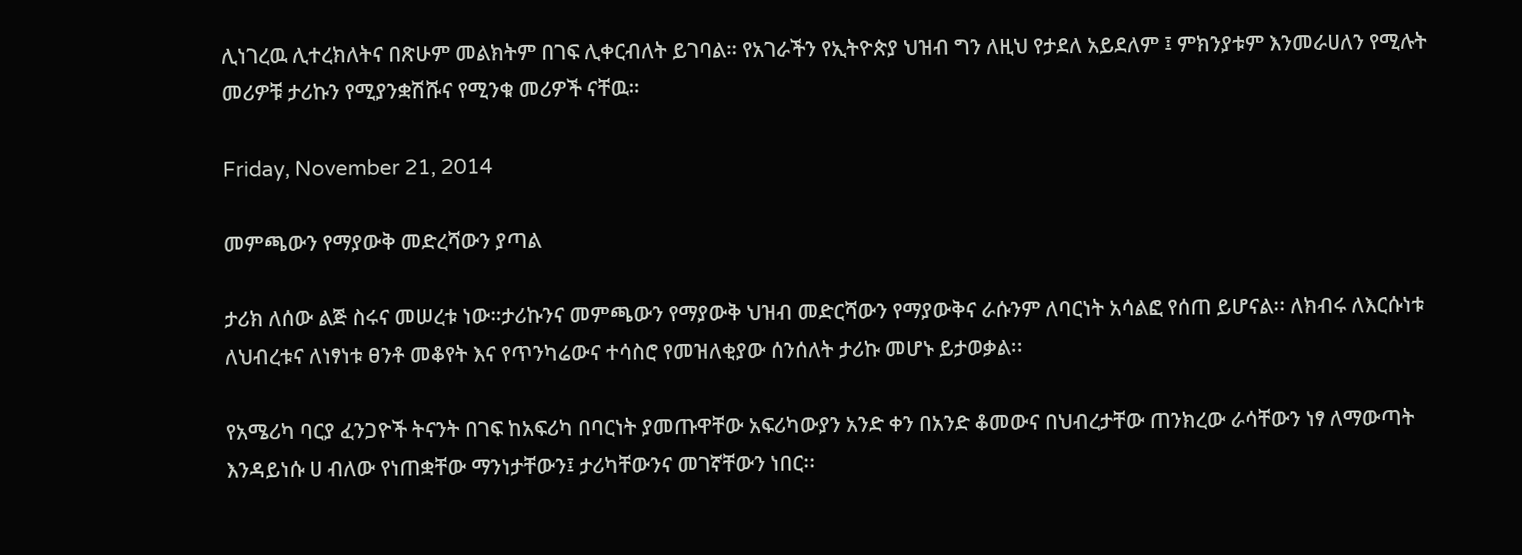ሊነገረዉ ሊተረክለትና በጽሁም መልክትም በገፍ ሊቀርብለት ይገባል። የአገራችን የኢትዮጵያ ህዝብ ግን ለዚህ የታደለ አይደለም ፤ ምክንያቱም እንመራሀለን የሚሉት መሪዎቹ ታሪኩን የሚያንቋሽሹና የሚንቁ መሪዎች ናቸዉ።

Friday, November 21, 2014

መምጫውን የማያውቅ መድረሻውን ያጣል

ታሪክ ለሰው ልጅ ስሩና መሠረቱ ነው።ታሪኩንና መምጫውን የማያውቅ ህዝብ መድርሻውን የማያውቅና ራሱንም ለባርነት አሳልፎ የሰጠ ይሆናል፡፡ ለክብሩ ለእርሱነቱ ለህብረቱና ለነፃነቱ ፀንቶ መቆየት እና የጥንካሬውና ተሳስሮ የመዝለቂያው ሰንሰለት ታሪኩ መሆኑ ይታወቃል፡፡

የአሜሪካ ባርያ ፈንጋዮች ትናንት በገፍ ከአፍሪካ በባርነት ያመጡዋቸው አፍሪካውያን አንድ ቀን በአንድ ቆመውና በህብረታቸው ጠንክረው ራሳቸውን ነፃ ለማውጣት እንዳይነሱ ሀ ብለው የነጠቋቸው ማንነታቸውን፤ ታሪካቸውንና መገኛቸውን ነበር፡፡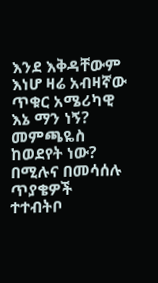እንደ እቅዳቸውም እነሆ ዛሬ አብዛኛው ጥቁር አሜሪካዊ እኔ ማን ነኝ? መምጫዬስ ከወደየት ነው? በሚሉና በመሳሰሉ ጥያቄዎች ተተብትቦ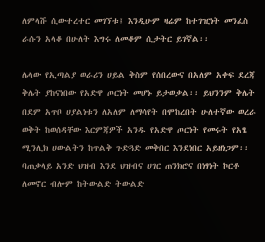ለምላሹ ሲውተረተር መገኘቱ፤ እንዲሁም ዛሬም ከተገዢነት መንፈስ ራሱን አላቆ በሁለት እግሩ ለመቆም ሲታትር ይገኛል፡፡

ሌላው የኢጣልያ ወራሪን ሀይል ቅስም የሰበረውና በአለም አቀፍ ደረጃ ቅሌት ያከናነበው የአድዋ ጦርነት መሆኑ ይታወቃል፡፡ ይህንንም ቅሌት በደም አጥቦ ሀያልነቱን ለአለም ለማሳየት በሞከረበት ሁለተኛው ወረራ ወቅት ከወሰዳቸው እርምጃዎች አንዱ የአድዋ ጦርነት የመሩት የአፄ ሚንሊክ ሀውልትን ከጥልቅ ጉድጓድ መቅበር እንደነበር አይዘነጋም፡፡ ባጠቃላይ አንድ ህዝብ እንደ ህዝብና ሀገር ጠንክሮና በነፃነት ኮርቶ ለመኖር ብሎም ከትውልድ ትውልድ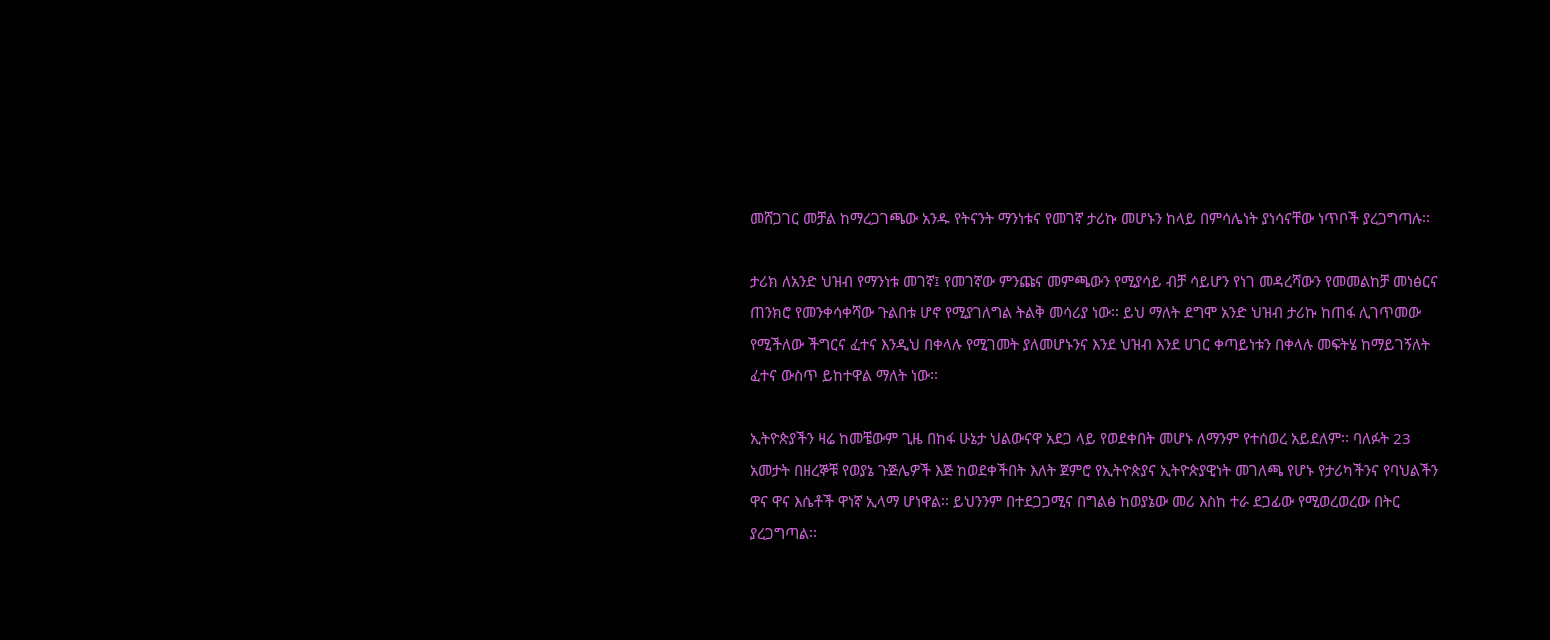መሸጋገር መቻል ከማረጋገጫው አንዱ የትናንት ማንነቱና የመገኛ ታሪኩ መሆኑን ከላይ በምሳሌነት ያነሳናቸው ነጥቦች ያረጋግጣሉ፡፡

ታሪክ ለአንድ ህዝብ የማንነቱ መገኛ፤ የመገኛው ምንጩና መምጫውን የሚያሳይ ብቻ ሳይሆን የነገ መዳረሻውን የመመልከቻ መነፅርና ጠንክሮ የመንቀሳቀሻው ጉልበቱ ሆኖ የሚያገለግል ትልቅ መሳሪያ ነው፡፡ ይህ ማለት ደግሞ አንድ ህዝብ ታሪኩ ከጠፋ ሊገጥመው የሚችለው ችግርና ፈተና እንዲህ በቀላሉ የሚገመት ያለመሆኑንና እንደ ህዝብ እንደ ሀገር ቀጣይነቱን በቀላሉ መፍትሄ ከማይገኝለት ፈተና ውስጥ ይከተዋል ማለት ነው፡፡

ኢትዮጵያችን ዛሬ ከመቼውም ጊዜ በከፋ ሁኔታ ህልውናዋ አደጋ ላይ የወደቀበት መሆኑ ለማንም የተሰወረ አይደለም፡፡ ባለፉት 23 አመታት በዘረኞቹ የወያኔ ጉጅሌዎች እጅ ከወደቀችበት እለት ጀምሮ የኢትዮጵያና ኢትዮጵያዊነት መገለጫ የሆኑ የታሪካችንና የባህልችን ዋና ዋና እሴቶች ዋነኛ ኢላማ ሆነዋል፡፡ ይህንንም በተደጋጋሚና በግልፅ ከወያኔው መሪ እስከ ተራ ደጋፊው የሚወረወረው በትር ያረጋግጣል፡፡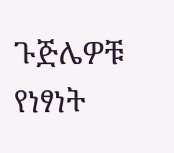ጉጅሌዎቹ የነፃነት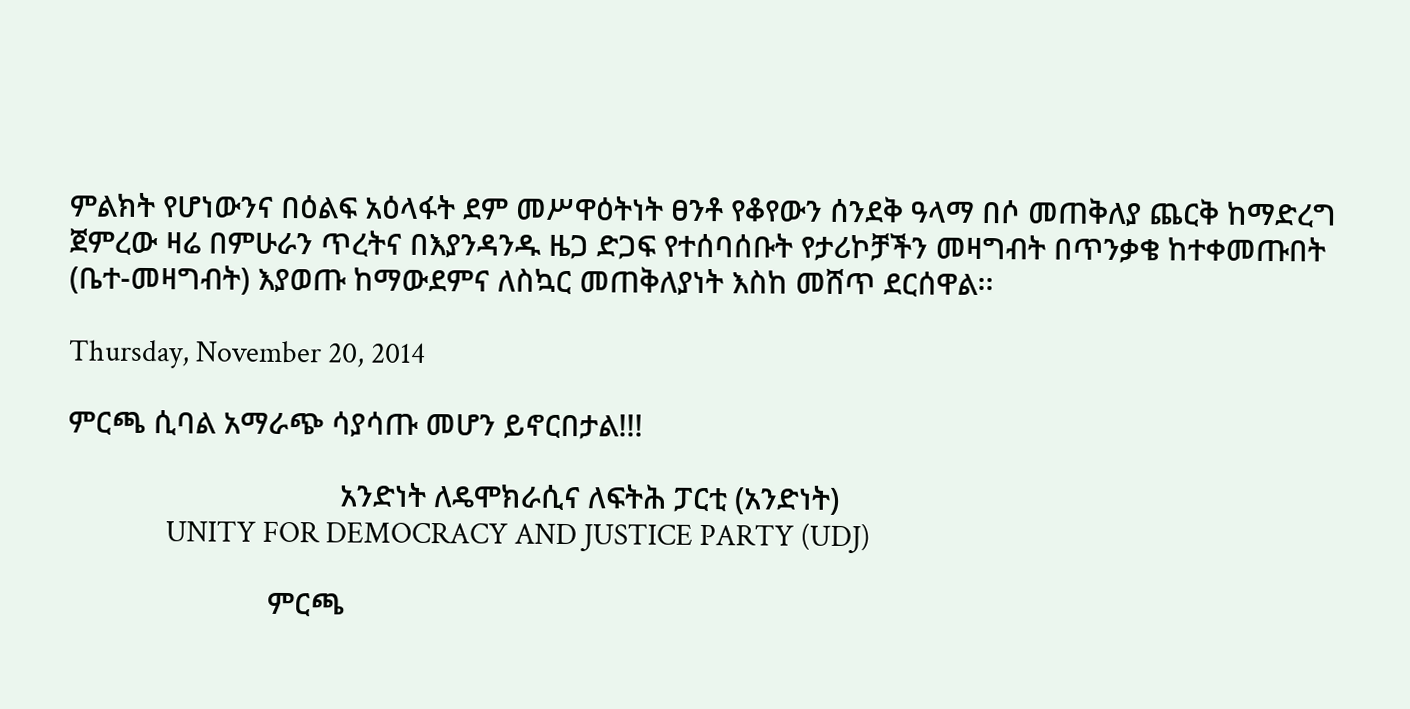ምልክት የሆነውንና በዕልፍ አዕላፋት ደም መሥዋዕትነት ፀንቶ የቆየውን ሰንደቅ ዓላማ በሶ መጠቅለያ ጨርቅ ከማድረግ ጀምረው ዛሬ በምሁራን ጥረትና በእያንዳንዱ ዜጋ ድጋፍ የተሰባሰቡት የታሪኮቻችን መዛግብት በጥንቃቄ ከተቀመጡበት (ቤተ-መዛግብት) እያወጡ ከማውደምና ለስኳር መጠቅለያነት እስከ መሸጥ ደርሰዋል፡፡

Thursday, November 20, 2014

ምርጫ ሲባል አማራጭ ሳያሳጡ መሆን ይኖርበታል!!!

                                  አንድነት ለዴሞክራሲና ለፍትሕ ፓርቲ (አንድነት)
              UNITY FOR DEMOCRACY AND JUSTICE PARTY (UDJ)

                         ምርጫ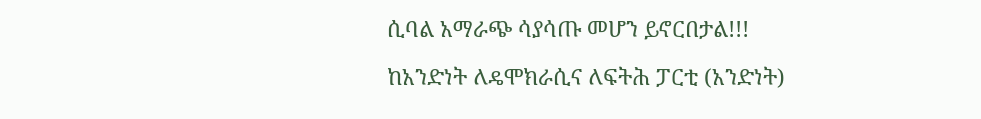ሲባል አማራጭ ሳያሳጡ መሆን ይኖርበታል!!!

ከአንድነት ለዴሞክራሲና ለፍትሕ ፓርቲ (አንድነት)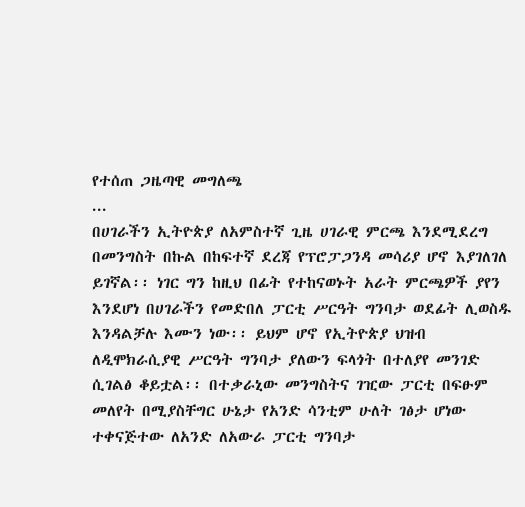የተሰጠ ጋዜጣዊ መግለጫ
...
በሀገራችን ኢትዮጵያ ለአምስተኛ ጊዜ ሀገራዊ ምርጫ እንደሚደረግ በመንግስት በኩል በከፍተኛ ደረጃ የፕሮፓጋንዳ መሳሪያ ሆኖ እያገለገለ ይገኛል፡፡ ነገር ግን ከዚህ በፊት የተከናወኑት አራት ምርጫዎች ያየን እንደሆነ በሀገራችን የመድበለ ፓርቲ ሥርዓት ግንባታ ወደፊት ሊወስዱ እንዳልቻሉ እሙን ነው፡፡ ይህም ሆኖ የኢትዮጵያ ህዝብ ለዲሞክራሲያዊ ሥርዓት ግንባታ ያለውን ፍላጎት በተለያየ መንገድ ሲገልፅ ቆይቷል፡፡ በተቃራኒው መንግስትና ገዢው ፓርቲ በፍፁም መለየት በሚያስቸግር ሁኔታ የአንድ ሳንቲም ሁለት ገፅታ ሆነው ተቀናጅተው ለአንድ ለአውራ ፓርቲ ግንባታ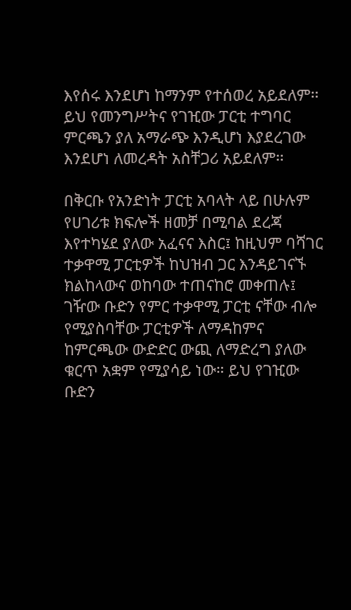እየሰሩ እንደሆነ ከማንም የተሰወረ አይደለም፡፡ ይህ የመንግሥትና የገዢው ፓርቲ ተግባር ምርጫን ያለ አማራጭ እንዲሆነ እያደረገው እንደሆነ ለመረዳት አስቸጋሪ አይደለም፡፡

በቅርቡ የአንድነት ፓርቲ አባላት ላይ በሁሉም የሀገሪቱ ክፍሎች ዘመቻ በሚባል ደረጃ እየተካሄደ ያለው አፈናና እስር፤ ከዚህም ባሻገር ተቃዋሚ ፓርቲዎች ከህዝብ ጋር እንዳይገናኙ ክልከላውና ወከባው ተጠናከሮ መቀጠሉ፤ ገዥው ቡድን የምር ተቃዋሚ ፓርቲ ናቸው ብሎ የሚያስባቸው ፓርቲዎች ለማዳከምና ከምርጫው ውድድር ውጪ ለማድረግ ያለው ቁርጥ አቋም የሚያሳይ ነው። ይህ የገዢው ቡድን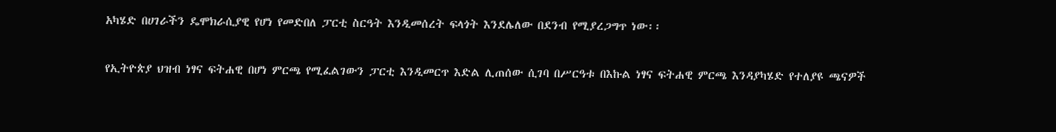አካሄድ በሀገራችን ዴሞክራሲያዊ የሆነ የመድበለ ፓርቲ ስርዓት እንዲመሰረት ፍላጎት እንደሌለው በደንብ የሚያረጋግጥ ነው፡፡

የኢትዮጵያ ህዝብ ነፃና ፍትሐዊ በሆነ ምርጫ የሚፈልገውን ፓርቲ እንዲመርጥ እድል ሊጠሰው ሲገባ በሥርዓቱ በእኩል ነፃና ፍትሐዊ ምርጫ እንዳያካሄድ የተለያዩ ጫናዎች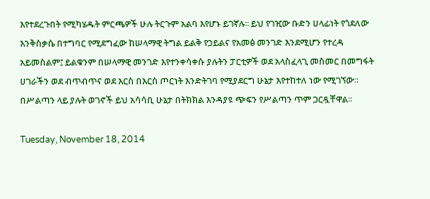እየተደረጉበት የሚካሄዱት ምርጫዎች ሁሉ ትርጉም አልባ እየሆኑ ይገኛሉ፡፡ ይህ የገዢው ቡድን ሀላፊነት የጎደለው እንቅስቃሴ በተግባር የሚደግፈው ከሠላማዊ ትግል ይልቅ የኃይልና የአመፅ መንገድ እንደሚሆን የተረዳ አይመስልም፤ ይልቁንም በሠላማዊ መንገድ እየተንቀሳቀሱ ያሉትን ፓርቲዎች ወደ አላስፈላጊ መስመር በመግፋት ሀገራችን ወደ ብጥብጥና ወደ እርስ በእርስ ጦርነት እንድትገባ የሚያደርግ ሁኔታ እየተከተለ ነው የሚገኘው። በሥልጣን ላይ ያሉት ወገኖች ይህ አሳሳቢ ሁኔታ በትክክል እንዳያዩ ጭፍን የሥልጣን ጥም ጋርዷቸዋል፡፡

Tuesday, November 18, 2014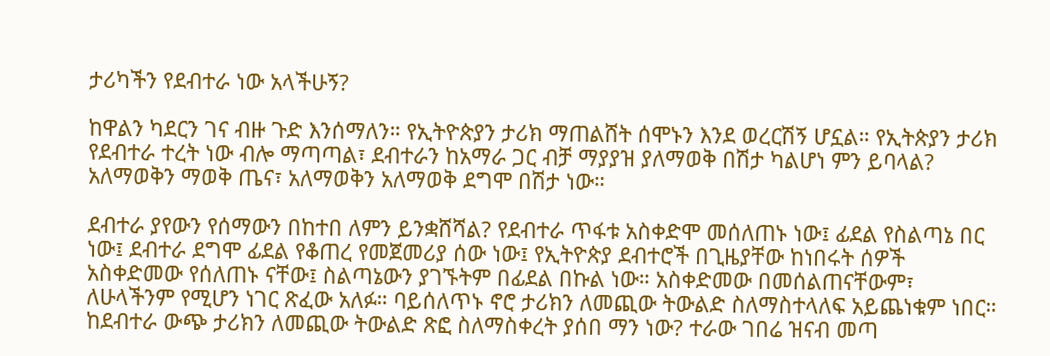ታሪካችን የደብተራ ነው አላችሁኝ?

ከዋልን ካደርን ገና ብዙ ጉድ እንሰማለን። የኢትዮጵያን ታሪክ ማጠልሸት ሰሞኑን እንደ ወረርሽኝ ሆኗል። የኢትጵያን ታሪክ የደብተራ ተረት ነው ብሎ ማጣጣል፣ ደብተራን ከአማራ ጋር ብቻ ማያያዝ ያለማወቅ በሽታ ካልሆነ ምን ይባላል? አለማወቅን ማወቅ ጤና፣ አለማወቅን አለማወቅ ደግሞ በሽታ ነው።

ደብተራ ያየውን የሰማውን በከተበ ለምን ይንቋሸሻል? የደብተራ ጥፋቱ አስቀድሞ መሰለጠኑ ነው፤ ፊደል የስልጣኔ በር ነው፤ ደብተራ ደግሞ ፊደል የቆጠረ የመጀመሪያ ሰው ነው፤ የኢትዮጵያ ደብተሮች በጊዜያቸው ከነበሩት ሰዎች አስቀድመው የሰለጠኑ ናቸው፤ ስልጣኔውን ያገኙትም በፊደል በኩል ነው። አስቀድመው በመሰልጠናቸውም፣ ለሁላችንም የሚሆን ነገር ጽፈው አለፉ። ባይሰለጥኑ ኖሮ ታሪክን ለመጪው ትውልድ ስለማስተላለፍ አይጨነቁም ነበር። ከደብተራ ውጭ ታሪክን ለመጪው ትውልድ ጽፎ ስለማስቀረት ያሰበ ማን ነው? ተራው ገበሬ ዝናብ መጣ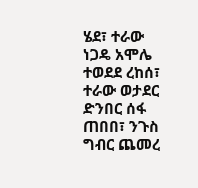ሄደ፣ ተራው ነጋዴ አሞሌ ተወደደ ረከሰ፣ ተራው ወታደር ድንበር ሰፋ ጠበበ፣ ንጉስ ግብር ጨመረ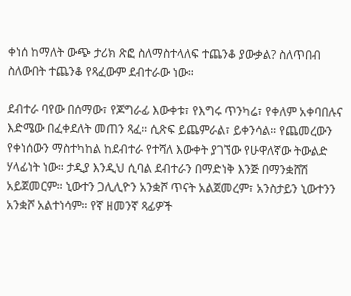ቀነሰ ከማለት ውጭ ታሪክ ጽፎ ስለማስተላለፍ ተጨንቆ ያውቃል? ስለጥበብ ስለውበት ተጨንቆ የጻፈውም ደብተራው ነው።

ደብተራ ባየው በሰማው፣ የጆግራፊ እውቀቱ፣ የእግሩ ጥንካሬ፣ የቀለም አቀባበሉና እድሜው በፈቀደለት መጠን ጻፈ። ሲጽፍ ይጨምራል፣ ይቀንሳል። የጨመረውን የቀነሰውን ማስተካከል ከደብተራ የተሻለ እውቀት ያገኘው የሁዋለኛው ትውልድ ሃላፊነት ነው። ታዲያ እንዲህ ሲባል ደብተራን በማድነቅ እንጅ በማንቋሸሽ አይጀመርም። ኒውተን ጋሊሊዮን አንቋሾ ጥናት አልጀመረም፣ አንስታይን ኒውተንን አንቋሾ አልተነሳም። የኛ ዘመንኛ ጻፊዎች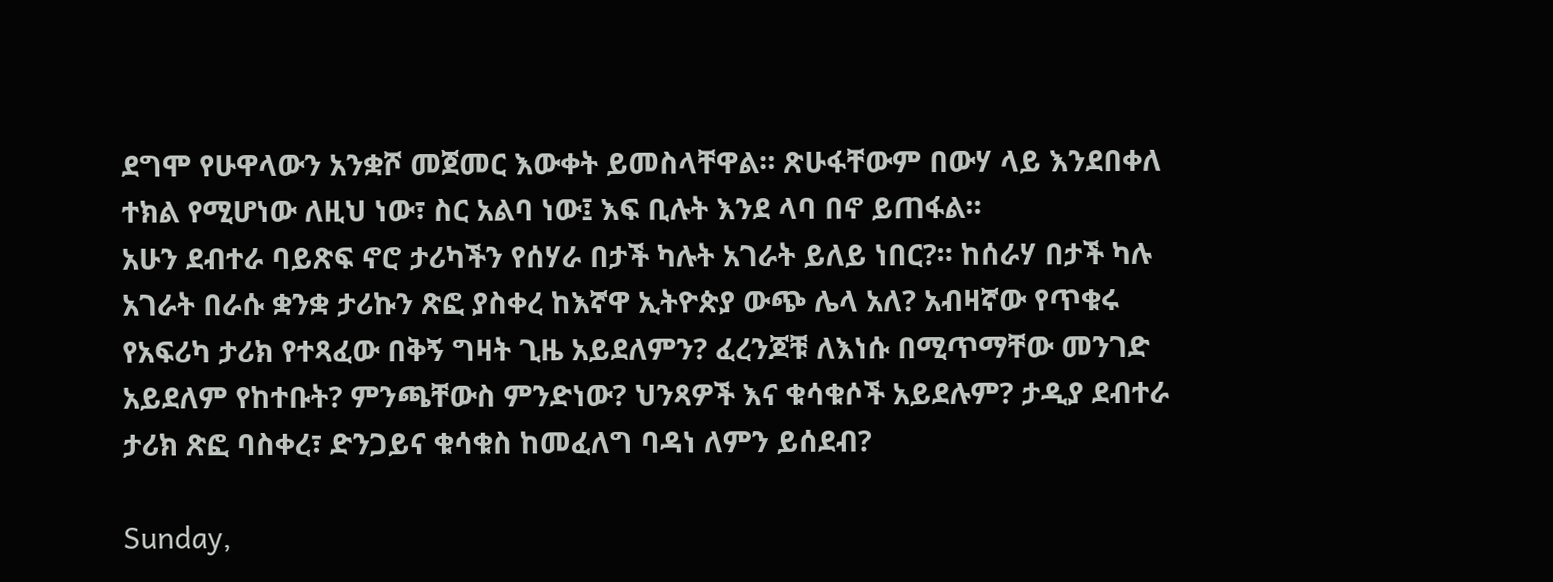ደግሞ የሁዋላውን አንቋሾ መጀመር እውቀት ይመስላቸዋል። ጽሁፋቸውም በውሃ ላይ እንደበቀለ ተክል የሚሆነው ለዚህ ነው፣ ስር አልባ ነው፤ እፍ ቢሉት እንደ ላባ በኖ ይጠፋል።
አሁን ደብተራ ባይጽፍ ኖሮ ታሪካችን የሰሃራ በታች ካሉት አገራት ይለይ ነበር?። ከሰራሃ በታች ካሉ አገራት በራሱ ቋንቋ ታሪኩን ጽፎ ያስቀረ ከእኛዋ ኢትዮጵያ ውጭ ሌላ አለ? አብዛኛው የጥቁሩ የአፍሪካ ታሪክ የተጻፈው በቅኝ ግዛት ጊዜ አይደለምን? ፈረንጆቹ ለእነሱ በሚጥማቸው መንገድ አይደለም የከተቡት? ምንጫቸውስ ምንድነው? ህንጻዎች እና ቁሳቁሶች አይደሉም? ታዲያ ደብተራ ታሪክ ጽፎ ባስቀረ፣ ድንጋይና ቁሳቁስ ከመፈለግ ባዳነ ለምን ይሰደብ?

Sunday,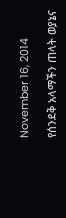November 16, 2014

የሰንደቅ አላማችን ጠላት ወያኔና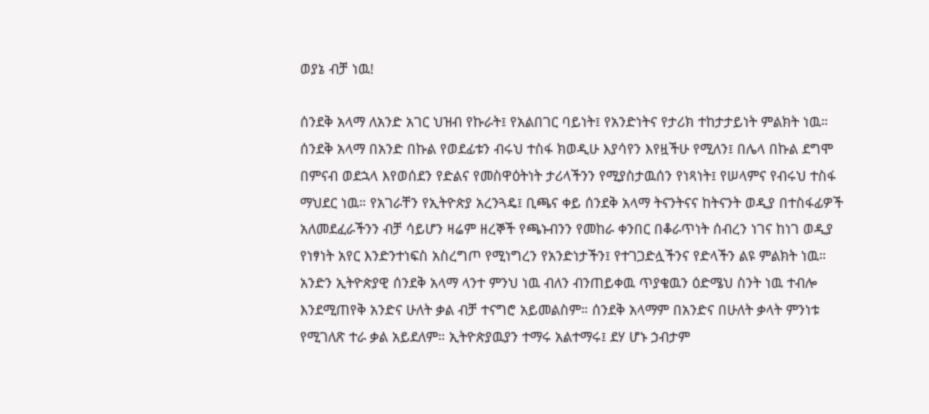ወያኔ ብቻ ነዉ!

ሰንደቅ አላማ ለአንድ አገር ህዝብ የኩራት፤ የአልበገር ባይነት፤ የአንድነትና የታሪክ ተከታታይነት ምልክት ነዉ። ሰንደቅ አላማ በአንድ በኩል የወደፊቱን ብሩህ ተስፋ ክወዲሁ እያሳየን እየዟችሁ የሚለን፤ በሌላ በኩል ደግሞ በምናብ ወደኋላ እየወሰደን የድልና የመስዋዕትነት ታሪላችንን የሚያስታዉሰን የነጻነት፤ የሠላምና የብሩህ ተስፋ ማህደር ነዉ። የአገራቸን የኢትዮጵያ አረንጓዴ፤ ቢጫና ቀይ ሰንደቅ አላማ ትናንትናና ከትናንት ወዲያ በተስፋፊዎች አለመደፈራችንን ብቻ ሳይሆን ዛሬም ዘረኞች የጫኑብንን የመከራ ቀንበር በቆራጥነት ሰብረን ነገና ከነገ ወዲያ የነፃነት አየር እንድንተነፍስ አስረግጦ የሚነግረን የአንድነታችን፤ የተገጋድሏችንና የድላችን ልዩ ምልክት ነዉ። አንድን ኢትዮጵያዊ ሰንደቅ አላማ ላንተ ምንህ ነዉ ብለን ብንጠይቀዉ ጥያቄዉን ዕድሜህ ስንት ነዉ ተብሎ እንደሚጠየቅ አንድና ሁለት ቃል ብቻ ተናግሮ አይመልስም። ሰንደቅ አላማም በአንድና በሁለት ቃላት ምንነቱ የሚገለጽ ተራ ቃል አይደለም። ኢትዮጵያዉያን ተማሩ አልተማሩ፤ ደሃ ሆኑ ኃብታም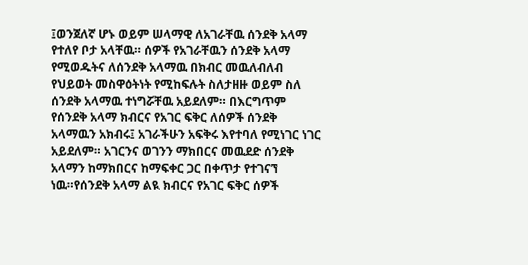፤ወንጀለኛ ሆኑ ወይም ሠላማዊ ለአገራቸዉ ሰንደቅ አላማ የተለየ ቦታ አላቸዉ። ሰዎች የአገራቸዉን ሰንደቅ አላማ የሚወዱትና ለሰንደቅ አላማዉ በክብር መዉለብለብ የህይወት መስዋዕትነት የሚከፍሉት ስለታዘዙ ወይም ስለ ሰንደቅ አላማዉ ተነግሯቸዉ አይደለም። በእርግጥም የሰንደቅ አላማ ክብርና የአገር ፍቅር ለሰዎች ሰንደቅ አላማዉን አክብሩ፤ አገራችሁን አፍቅሩ እየተባለ የሚነገር ነገር አይደለም። አገርንና ወገንን ማክበርና መዉደድ ሰንደቅ አላማን ከማክበርና ከማፍቀር ጋር በቀጥታ የተገናኘ ነዉ።የሰንደቅ አላማ ልዪ ክብርና የአገር ፍቅር ሰዎች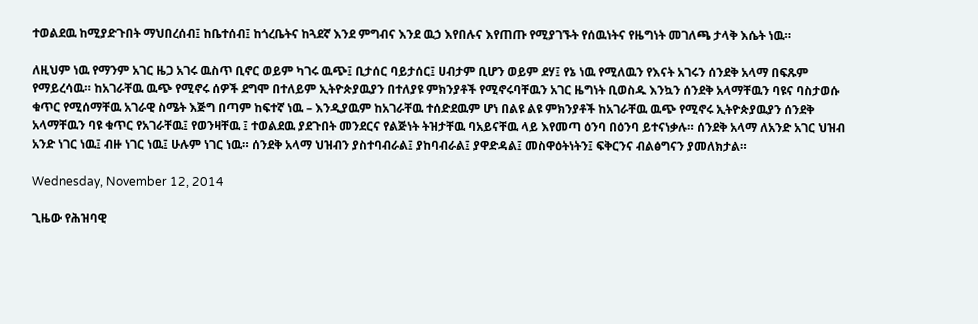ተወልደዉ ከሚያድጉበት ማህበረሰብ፤ ከቤተሰብ፤ ከጎረቤትና ከጓደኛ እንደ ምግብና እንደ ዉኃ እየበሉና እየጠጡ የሚያገኙት የሰዉነትና የዜግነት መገለጫ ታላቅ እሴት ነዉ።

ለዚህም ነዉ የማንም አገር ዜጋ አገሩ ዉስጥ ቢኖር ወይም ካገሩ ዉጭ፤ ቢታሰር ባይታሰር፤ ሀብታም ቢሆን ወይም ደሃ፤ የኔ ነዉ የሚለዉን የእናት አገሩን ሰንደቅ አላማ በፍጹም የማይረሳዉ። ከአገራቸዉ ዉጭ የሚኖሩ ሰዎች ደግሞ በተለይም ኢትዮጵያዉያን በተለያዩ ምክንያቶች የሚኖሩባቸዉን አገር ዜግነት ቢወስዱ እንኳን ሰንደቅ አላማቸዉን ባዩና ባስታወሱ ቁጥር የሚሰማቸዉ አገራዊ ስሜት እጅግ በጣም ከፍተኛ ነዉ – እንዲያዉም ከአገራቸዉ ተሰድደዉም ሆነ በልዩ ልዩ ምክንያቶች ከአገራቸዉ ዉጭ የሚኖሩ ኢትዮጵያዉያን ሰንደቅ አላማቸዉን ባዩ ቁጥር የአገራቸዉ፤ የወንዛቸዉ ፤ ተወልደዉ ያደጉበት መንደርና የልጅነት ትዝታቸዉ ባአይናቸዉ ላይ እየመጣ ዕንባ በዕንባ ይተናነቃሉ። ሰንደቅ አላማ ለአንድ አገር ህዝብ አንድ ነገር ነዉ፤ ብዙ ነገር ነዉ፤ ሁሉም ነገር ነዉ። ሰንደቅ አላማ ህዝብን ያስተባብራል፤ ያከባብራል፤ ያዋድዳል፤ መስዋዕትነትን፤ ፍቅርንና ብልፅግናን ያመለክታል።

Wednesday, November 12, 2014

ጊዜው የሕዝባዊ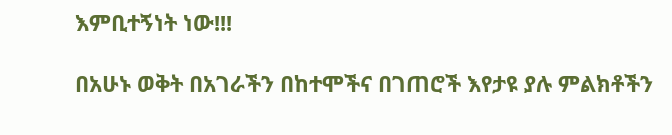እምቢተኝነት ነው!!!

በአሁኑ ወቅት በአገራችን በከተሞችና በገጠሮች እየታዩ ያሉ ምልክቶችን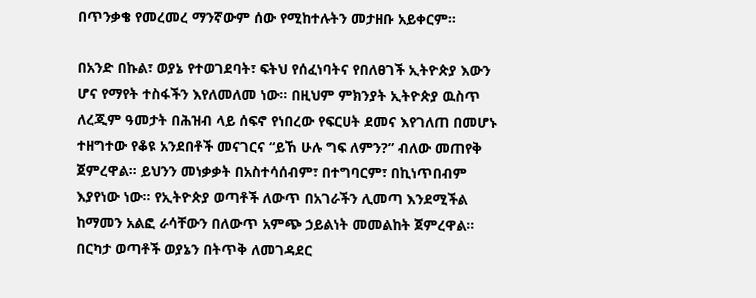በጥንቃቄ የመረመረ ማንኛውም ሰው የሚከተሉትን መታዘቡ አይቀርም።

በአንድ በኩል፣ ወያኔ የተወገደባት፣ ፍትህ የሰፈነባትና የበለፀገች ኢትዮጵያ እውን ሆና የማየት ተስፋችን እየለመለመ ነው። በዚህም ምክንያት ኢትዮጵያ ዉስጥ ለረጂም ዓመታት በሕዝብ ላይ ሰፍኖ የነበረው የፍርሀት ደመና እየገለጠ በመሆኑ ተዘግተው የቆዩ አንደበቶች መናገርና “ይኸ ሁሉ ግፍ ለምን?” ብለው መጠየቅ ጀምረዋል። ይህንን መነቃቃት በአስተሳሰብም፣ በተግባርም፣ በኪነጥበብም እያየነው ነው። የኢትዮጵያ ወጣቶች ለውጥ በአገራችን ሊመጣ እንደሚችል ከማመን አልፎ ራሳቸውን በለውጥ አምጭ ኃይልነት መመልከት ጀምረዋል። በርካታ ወጣቶች ወያኔን በትጥቅ ለመገዳደር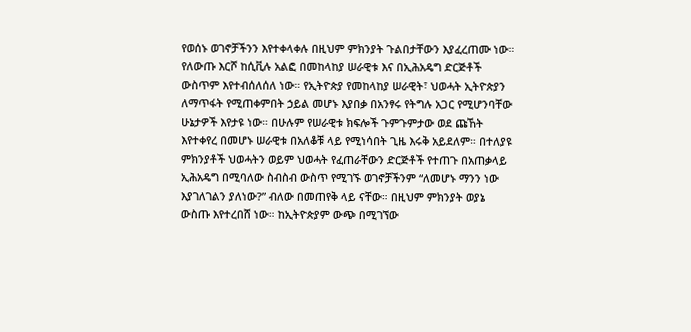የወሰኑ ወገኖቻችንን እየተቀላቀሉ በዚህም ምክንያት ጉልበታቸውን እያፈረጠሙ ነው። የለውጡ እርሾ ከሲቪሉ አልፎ በመከላከያ ሠራዊቱ እና በኢሕአዴግ ድርጅቶች ውስጥም እየተብሰለሰለ ነው። የኢትዮጵያ የመከላከያ ሠራዊት፣ ህወሓት ኢትዮጵያን ለማጥፋት የሚጠቀምበት ኃይል መሆኑ እያበቃ በአንፃሩ የትግሉ አጋር የሚሆንባቸው ሁኔታዎች እየታዩ ነው። በሁሉም የሠራዊቱ ክፍሎች ጉምጉምታው ወደ ጩኸት እየተቀየረ በመሆኑ ሠራዊቱ በአለቆቹ ላይ የሚነሳበት ጊዜ እሩቅ አይደለም። በተለያዩ ምክንያቶች ህወሓትን ወይም ህወሓት የፈጠራቸውን ድርጅቶች የተጠጉ በአጠቃላይ ኢሕአዴግ በሚባለው ስብስብ ውስጥ የሚገኙ ወገኖቻችንም “ለመሆኑ ማንን ነው እያገለገልን ያለነው?” ብለው በመጠየቅ ላይ ናቸው። በዚህም ምክንያት ወያኔ ውስጡ እየተረበሸ ነው። ከኢትዮጵያም ውጭ በሚገኘው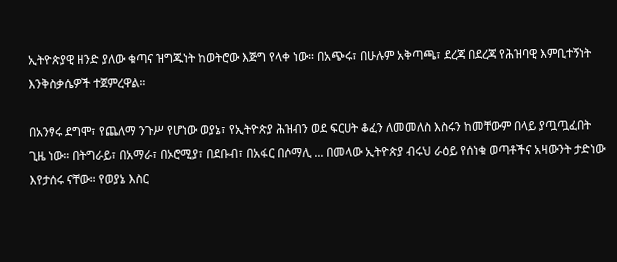ኢትዮጵያዊ ዘንድ ያለው ቁጣና ዝግጁነት ከወትሮው እጅግ የላቀ ነው። በአጭሩ፣ በሁሉም አቅጣጫ፣ ደረጃ በደረጃ የሕዝባዊ እምቢተኝነት እንቅስቃሴዎች ተጀምረዋል።

በአንፃሩ ደግሞ፣ የጨለማ ንጉሥ የሆነው ወያኔ፣ የኢትዮጵያ ሕዝብን ወደ ፍርሀት ቆፈን ለመመለስ እስሩን ከመቸውም በላይ ያጧጧፈበት ጊዜ ነው። በትግራይ፣ በአማራ፣ በኦሮሚያ፣ በደቡብ፣ በአፋር በሶማሊ ... በመላው ኢትዮጵያ ብሩህ ራዕይ የሰነቁ ወጣቶችና አዛውንት ታድነው እየታሰሩ ናቸው። የወያኔ እስር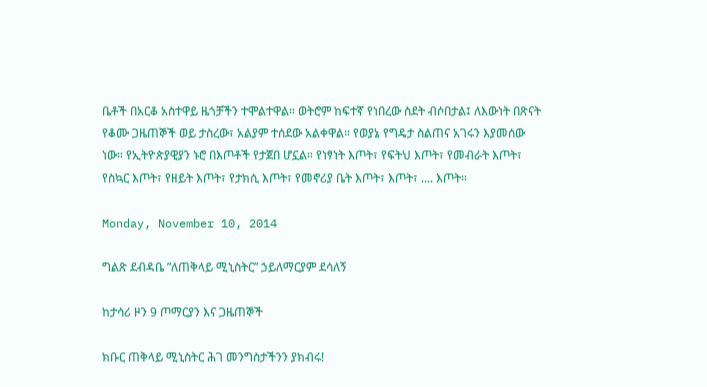ቤቶች በአርቆ አስተዋይ ዜጎቻችን ተሞልተዋል። ወትሮም ከፍተኛ የነበረው ስደት ብሶበታል፤ ለእውነት በጽናት የቆሙ ጋዜጠኞች ወይ ታስረው፣ አልያም ተሰደው አልቀዋል። የወያኔ የግዴታ ስልጠና አገሩን እያመሰው ነው። የኢትዮጵያዊያን ኑሮ በእጦቶች የታጀበ ሆኗል። የነፃነት እጦት፣ የፍትህ እጦት፣ የመብራት እጦት፣ የስኳር እጦት፣ የዘይት እጦት፣ የታክሲ እጦት፣ የመኖሪያ ቤት እጦት፣ እጦት፣ .... እጦት።

Monday, November 10, 2014

ግልጽ ደብዳቤ ”ለጠቅላይ ሚኒስትር” ኃይለማርያም ደሳለኝ

ከታሳሪ ዞን 9 ጦማርያን እና ጋዜጠኞች

ክቡር ጠቅላይ ሚኒስትር ሕገ መንግስታችንን ያክብሩ!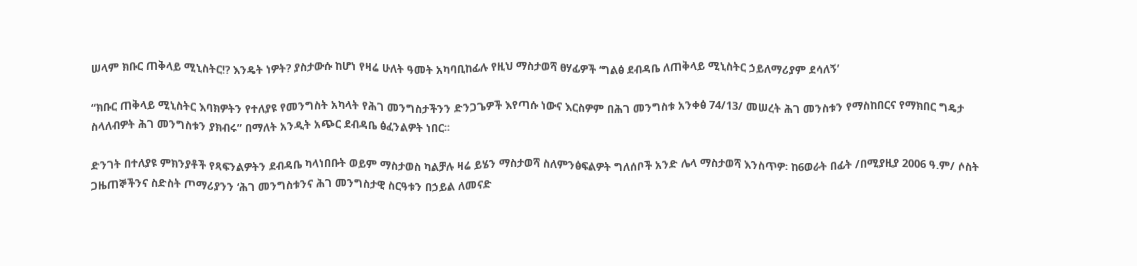ሠላም ክቡር ጠቅላይ ሚኒስትር!? እንዴት ነዎት? ያስታውሱ ከሆነ የዛሬ ሁለት ዓመት አካባቢከፊሉ የዚህ ማስታወሻ ፀሃፊዎች ‘ግልፅ ደብዳቤ ለጠቅላይ ሚኒስትር ኃይለማሪያም ደሳለኝ’

“ክቡር ጠቅላይ ሚኒስትር እባክዎትን የተለያዩ የመንግስት አካላት የሕገ መንግስታችንን ድንጋጌዎች እየጣሱ ነውና እርስዎም በሕገ መንግስቱ አንቀፅ 74/13/ መሠረት ሕገ መንስቱን የማስከበርና የማክበር ግዴታ ስላለብዎት ሕገ መንግስቱን ያክብሩ” በማለት አንዲት አጭር ደብዳቤ ፅፈንልዎት ነበር፡፡

ድንገት በተለያዩ ምክንያቶች የጻፍንልዎትን ደብዳቤ ካላነበቡት ወይም ማስታወስ ካልቻሉ ዛሬ ይሄን ማስታወሻ ስለምንፅፍልዎት ግለሰቦች አንድ ሌላ ማስታወሻ እንስጥዎ፡ ከ6ወራት በፊት /በሚያዚያ 2006 ዓ.ም/ ሶስት ጋዜጠኞችንና ስድስት ጦማሪያንን ‘ሕገ መንግስቱንና ሕገ መንግስታዊ ስርዓቱን በኃይል ለመናድ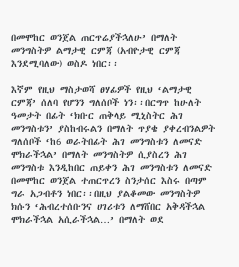በመሞከር ወንጀል ጠርጥሬያችኋለሁ’ በማለት መንግስትዎ ልማታዊ ርምጃ (አብዮታዊ ርምጃ እንደሚባለው) ወስዶ ነበር፡፡

እኛም የዚህ ማስታወሻ ፀሃፊዎች የዚህ ‘ልማታዊ ርምጃ’ ሰለባ የሆንን ግለሰቦች ነን፡፡በርግጥ ከሁለት ዓመታት በፊት ‘ክቡር ጠቅላይ ሚኒስትር ሕገ መንግስቱን’ ያስከብሩልን በማለት ጥያቄ ያቀረብንልዎት ግለሰቦች ‘ከ6 ወራትበፊት ሕገ መንግስቱን ለመናድ ሞክራችኋል’ በማለት መንግስትዎ ሲያስረን ሕገ መንግስቱ እንዲከበር ጠይቀን ሕገ መንግስቱን ለመናድ በመሞከር ወንጀል ተጠርጥረን ስንታሰር እስሩ በጣም ግራ አጋብቶን ነበር፡፡በዚህ ያልቆመው መንግስትዎ ክሱን ‘ሕብረተሰቡንና ሀገሪቱን ለማሸበር አቅዳችኋል ሞክራችኋል አሲራችኋል…’ በማለት ወደ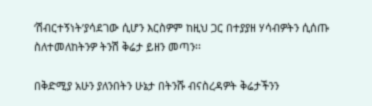‘ሽብርተኝነት’ያሳደገው ሲሆን እርስዎም ከዚህ ጋር በተያያዘ ሃሳብዎትን ሲሰጡ ስለተመለከትንዎ ትንሽ ቅሬታ ይዘን መጣን፡፡

በቅድሚያ አሁን ያለንበትን ሁኔታ በትንሹ ብናስረዳዎት ቅሬታችንን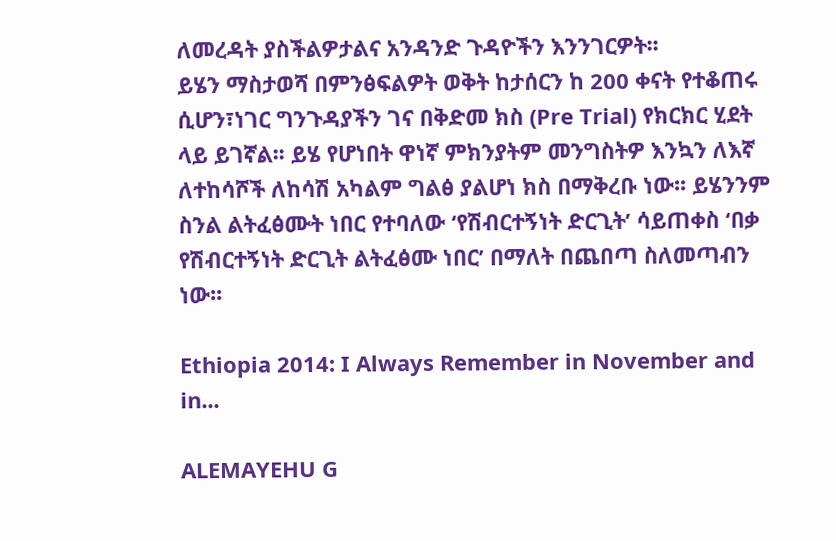ለመረዳት ያስችልዎታልና አንዳንድ ጉዳዮችን እንንገርዎት፡፡
ይሄን ማስታወሻ በምንፅፍልዎት ወቅት ከታሰርን ከ 200 ቀናት የተቆጠሩ ሲሆን፣ነገር ግንጉዳያችን ገና በቅድመ ክስ (Pre Trial) የክርክር ሂደት ላይ ይገኛል፡፡ ይሄ የሆነበት ዋነኛ ምክንያትም መንግስትዎ እንኳን ለእኛ ለተከሳሾች ለከሳሽ አካልም ግልፅ ያልሆነ ክስ በማቅረቡ ነው፡፡ ይሄንንም ስንል ልትፈፅሙት ነበር የተባለው ‘የሽብርተኝነት ድርጊት’ ሳይጠቀስ ‘በቃ የሽብርተኝነት ድርጊት ልትፈፅሙ ነበር’ በማለት በጨበጣ ስለመጣብን ነው፡፡

Ethiopia 2014: I Always Remember in November and in...

ALEMAYEHU G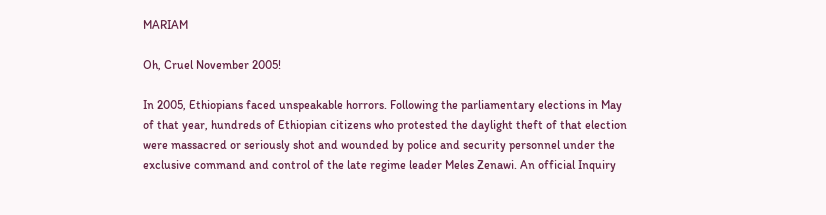MARIAM

Oh, Cruel November 2005!

In 2005, Ethiopians faced unspeakable horrors. Following the parliamentary elections in May of that year, hundreds of Ethiopian citizens who protested the daylight theft of that election were massacred or seriously shot and wounded by police and security personnel under the exclusive command and control of the late regime leader Meles Zenawi. An official Inquiry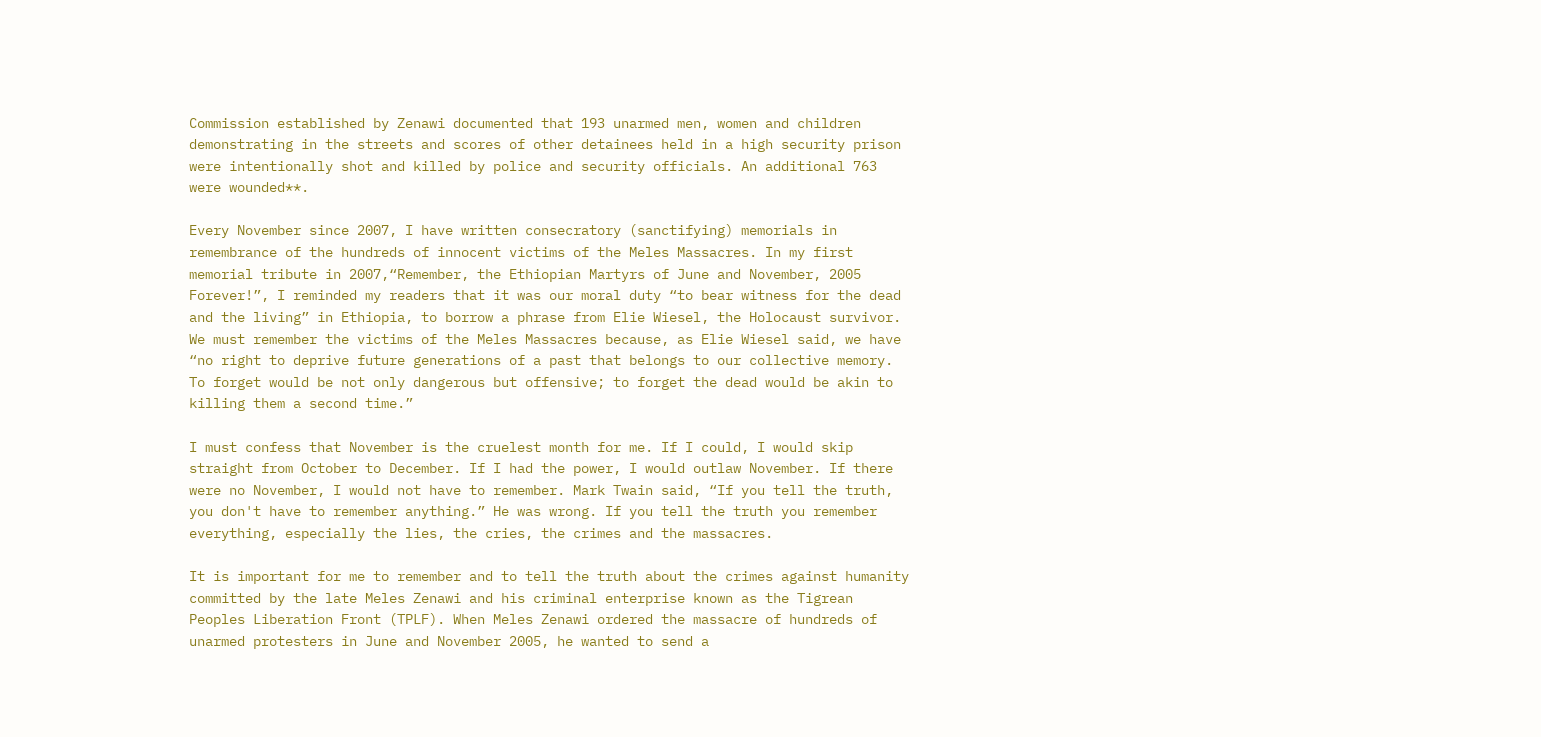Commission established by Zenawi documented that 193 unarmed men, women and children demonstrating in the streets and scores of other detainees held in a high security prison were intentionally shot and killed by police and security officials. An additional 763 were wounded**.

Every November since 2007, I have written consecratory (sanctifying) memorials in remembrance of the hundreds of innocent victims of the Meles Massacres. In my first memorial tribute in 2007,“Remember, the Ethiopian Martyrs of June and November, 2005 Forever!”, I reminded my readers that it was our moral duty “to bear witness for the dead and the living” in Ethiopia, to borrow a phrase from Elie Wiesel, the Holocaust survivor.
We must remember the victims of the Meles Massacres because, as Elie Wiesel said, we have “no right to deprive future generations of a past that belongs to our collective memory. To forget would be not only dangerous but offensive; to forget the dead would be akin to killing them a second time.”

I must confess that November is the cruelest month for me. If I could, I would skip straight from October to December. If I had the power, I would outlaw November. If there were no November, I would not have to remember. Mark Twain said, “If you tell the truth, you don't have to remember anything.” He was wrong. If you tell the truth you remember everything, especially the lies, the cries, the crimes and the massacres.

It is important for me to remember and to tell the truth about the crimes against humanity committed by the late Meles Zenawi and his criminal enterprise known as the Tigrean Peoples Liberation Front (TPLF). When Meles Zenawi ordered the massacre of hundreds of unarmed protesters in June and November 2005, he wanted to send a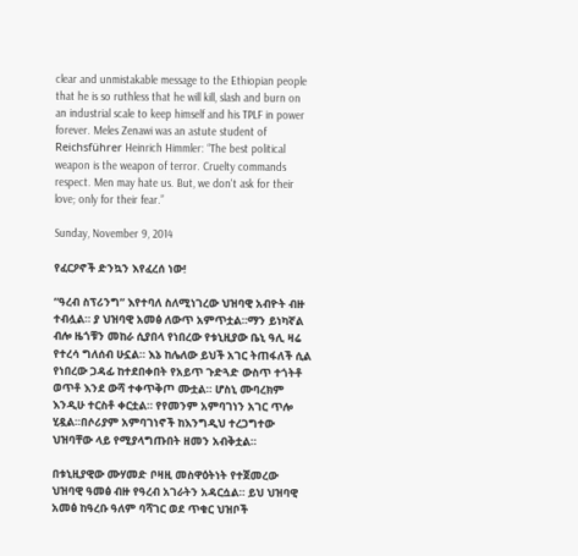clear and unmistakable message to the Ethiopian people that he is so ruthless that he will kill, slash and burn on an industrial scale to keep himself and his TPLF in power forever. Meles Zenawi was an astute student of Reichsführer Heinrich Himmler: “The best political weapon is the weapon of terror. Cruelty commands respect. Men may hate us. But, we don't ask for their love; only for their fear.”

Sunday, November 9, 2014

የፈርዖኖች ድንኳን እየፈረሰ ነው!

“ዓረብ ስፕሪንግ” እየተባለ ስለሚነገረው ህዝባዊ አብዮት ብዙ ተብሏል። ያ ህዝባዊ አመፅ ለውጥ አምጥቷል።ማን ይነካኛል ብሎ ዜጎቹን መከራ ሲያበላ የነበረው የቱኒዚያው ቤኒ ዓሊ ዛሬ የተረሳ ግለሰብ ሁኗል። እኔ ከሌለው ይህች አገር ትጠፋለች ሲል የነበረው ጋዳፊ ከተደበቀበት የአይጥ ጉድጓድ ውስጥ ተጎትቶ ወጥቶ እንደ ውሻ ተቀጥቅጦ ሙቷል። ሆስኒ ሙባረክም እንዲሁ ተርስቶ ቀርቷል። የየመንም አምባገነን አገር ጥሎ ሂዷል።በሶሪያም አምባገነኖች ከእንግዲህ ተረጋግተው ህዝባቸው ላይ የሚያላግጡበት ዘመን አብቅቷል።

በቱኒዚያዊው ሙሃመድ ቦዛዚ መስዋዕትነት የተጀመረው ህዝባዊ ዓመፅ ብዙ የዓረብ አገራትን አዳርሷል። ይህ ህዝባዊ አመፅ ከዓረቡ ዓለም ባሻገር ወደ ጥቁር ህዝቦች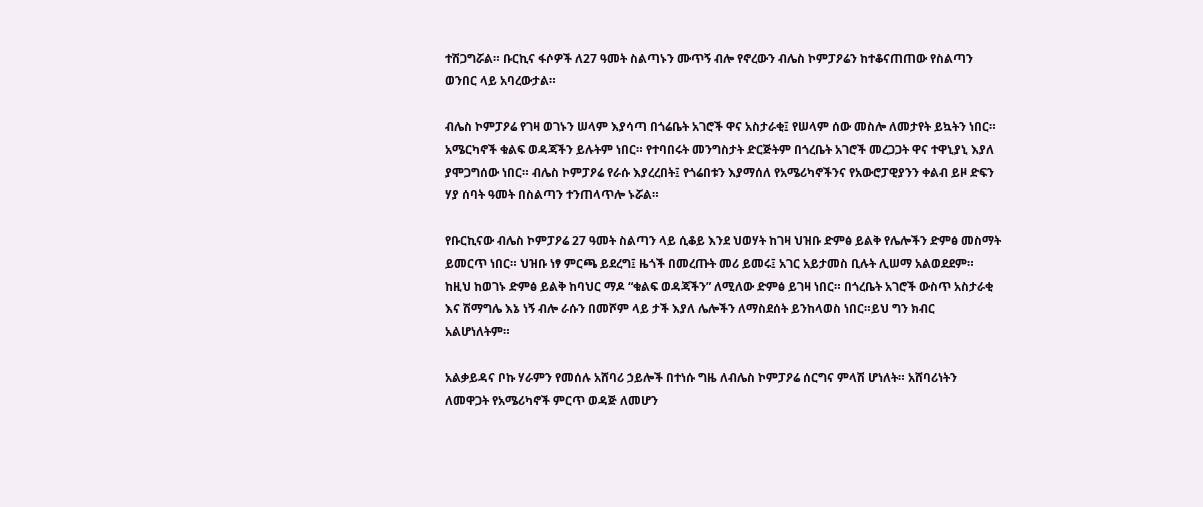ተሽጋግሯል። ቡርኪና ፋሶዎች ለ27 ዓመት ስልጣኑን ሙጥኝ ብሎ የኖረውን ብሌስ ኮምፓዖሬን ከተቆናጠጠው የስልጣን ወንበር ላይ አባረውታል።

ብሌስ ኮምፓዖሬ የገዛ ወገኑን ሠላም እያሳጣ በጎሬቤት አገሮች ዋና አስታራቂ፤ የሠላም ሰው መስሎ ለመታየት ይኳትን ነበር። አሜርካኖች ቁልፍ ወዳጃችን ይሉትም ነበር። የተባበሩት መንግስታት ድርጅትም በጎረቤት አገሮች መረጋጋት ዋና ተዋኒያኒ እያለ ያሞጋግሰው ነበር። ብሌስ ኮምፓዖሬ የራሱ እያረረበት፤ የጎሬበቱን እያማሰለ የአሜሪካኖችንና የአውሮፓዊያንን ቀልብ ይዞ ድፍን ሃያ ሰባት ዓመት በስልጣን ተንጠላጥሎ ኑሯል።

የቡርኪናው ብሌስ ኮምፓዖሬ 27 ዓመት ስልጣን ላይ ሲቆይ እንደ ህወሃት ከገዛ ህዝቡ ድምፅ ይልቅ የሌሎችን ድምፅ መስማት ይመርጥ ነበር። ህዝቡ ነፃ ምርጫ ይደረግ፤ ዜጎች በመረጡት መሪ ይመሩ፤ አገር አይታመስ ቢሉት ሊሠማ አልወደደም። ከዚህ ከወገኑ ድምፅ ይልቅ ከባህር ማዶ “ቁልፍ ወዳጃችን” ለሚለው ድምፅ ይገዛ ነበር። በጎረቤት አገሮች ውስጥ አስታራቂ እና ሽማግሌ እኔ ነኝ ብሎ ራሱን በመሾም ላይ ታች እያለ ሌሎችን ለማስደሰት ይንከላወስ ነበር።ይህ ግን ክብር አልሆነለትም።

አልቃይዳና ቦኩ ሃራምን የመሰሉ አሸባሪ ኃይሎች በተነሱ ግዜ ለብሌስ ኮምፓዖሬ ሰርግና ምላሽ ሆነለት። አሸባሪነትን ለመዋጋት የአሜሪካኖች ምርጥ ወዳጅ ለመሆን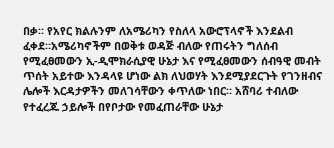በቃ። የአየር ክልሉንም ለአሜሪካን የስለላ አውሮፕላኖች እንደልብ ፈቀደ።አሜሪካኖችም በወቅቱ ወዳጅ ብለው የጠሩትን ግለሰብ የሚፈፀመውን ኢ-ዲሞክራሲያዊ ሁኔታ እና የሚፈፀመውን ሰብዓዊ መብት ጥሰት አይተው እንዳላዩ ሆነው ልክ ለህወሃት እንደሚያደርጉት የገንዘብና ሌሎች እርዳታዎችን መለገሳቸውን ቀጥለው ነበር። አሸባሪ ተብለው የተፈረጁ ኃይሎች በየቦታው የመፈጠራቸው ሁኔታ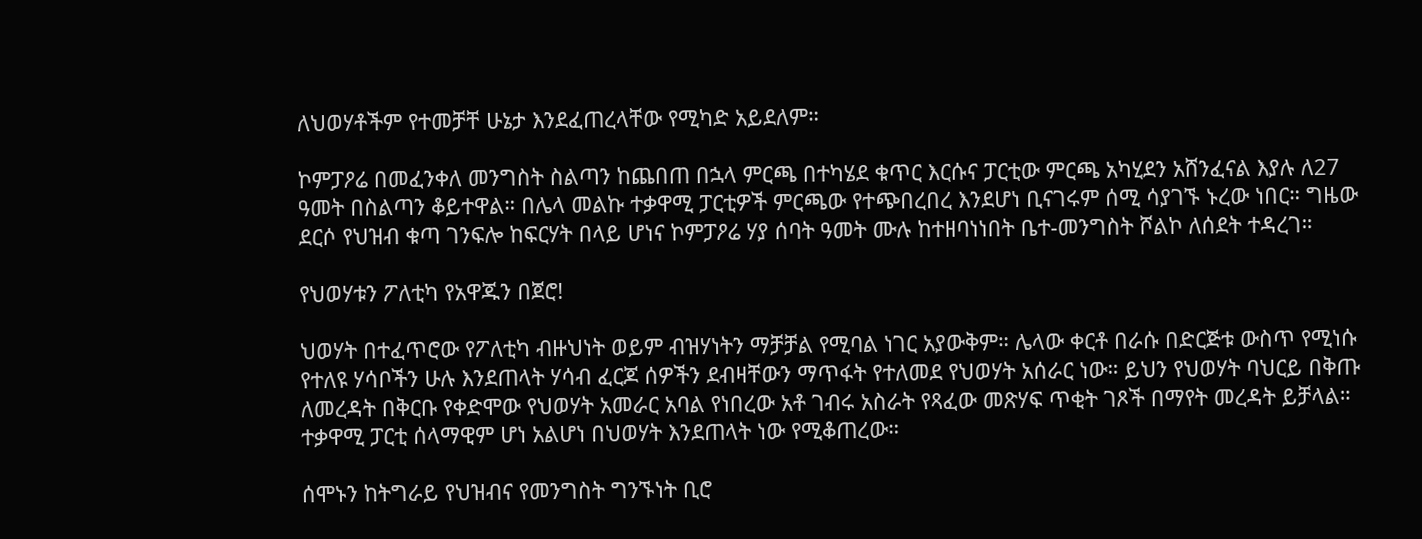ለህወሃቶችም የተመቻቸ ሁኔታ እንደፈጠረላቸው የሚካድ አይደለም።

ኮምፓዖሬ በመፈንቀለ መንግስት ስልጣን ከጨበጠ በኋላ ምርጫ በተካሄደ ቁጥር እርሱና ፓርቲው ምርጫ አካሂደን አሸንፈናል እያሉ ለ27 ዓመት በስልጣን ቆይተዋል። በሌላ መልኩ ተቃዋሚ ፓርቲዎች ምርጫው የተጭበረበረ እንደሆነ ቢናገሩም ሰሚ ሳያገኙ ኑረው ነበር። ግዜው ደርሶ የህዝብ ቁጣ ገንፍሎ ከፍርሃት በላይ ሆነና ኮምፓዖሬ ሃያ ሰባት ዓመት ሙሉ ከተዘባነነበት ቤተ-መንግስት ሾልኮ ለሰደት ተዳረገ።

የህወሃቱን ፖለቲካ የአዋጁን በጀሮ!

ህወሃት በተፈጥሮው የፖለቲካ ብዙህነት ወይም ብዝሃነትን ማቻቻል የሚባል ነገር አያውቅም። ሌላው ቀርቶ በራሱ በድርጅቱ ውስጥ የሚነሱ የተለዩ ሃሳቦችን ሁሉ እንደጠላት ሃሳብ ፈርጆ ሰዎችን ደብዛቸውን ማጥፋት የተለመደ የህወሃት አሰራር ነው። ይህን የህወሃት ባህርይ በቅጡ ለመረዳት በቅርቡ የቀድሞው የህወሃት አመራር አባል የነበረው አቶ ገብሩ አስራት የጻፈው መጽሃፍ ጥቂት ገጾች በማየት መረዳት ይቻላል። ተቃዋሚ ፓርቲ ሰላማዊም ሆነ አልሆነ በህወሃት እንደጠላት ነው የሚቆጠረው።

ሰሞኑን ከትግራይ የህዝብና የመንግስት ግንኙነት ቢሮ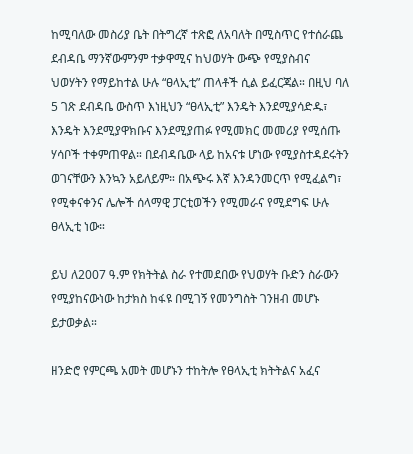ከሚባለው መስሪያ ቤት በትግረኛ ተጽፎ ለአባለት በሚስጥር የተሰራጨ ደብዳቤ ማንኛውምንም ተቃዋሚና ከህወሃት ውጭ የሚያስብና ህወሃትን የማይከተል ሁሉ “ፀላኢቲ” ጠላቶች ሲል ይፈርጃል። በዚህ ባለ 5 ገጽ ደብዳቤ ውስጥ እነዚህን “ፀላኢቲ” እንዴት እንደሚያሳድዱ፣ እንዴት እንደሚያዋክቡና እንደሚያጠፉ የሚመክር መመሪያ የሚሰጡ ሃሳቦች ተቀምጠዋል። በደብዳቤው ላይ ከአናቱ ሆነው የሚያስተዳደሩትን ወገናቸውን እንኳን አይለይም። በአጭሩ እኛ እንዳንመርጥ የሚፈልግ፣ የሚቀናቀንና ሌሎች ሰላማዊ ፓርቲወችን የሚመራና የሚደግፍ ሁሉ ፀላኢቲ ነው።

ይህ ለ2007 ዓ.ም የክትትል ስራ የተመደበው የህወሃት ቡድን ስራውን የሚያከናውነው ከታክስ ከፋዩ በሚገኝ የመንግስት ገንዘብ መሆኑ ይታወቃል።

ዘንድሮ የምርጫ አመት መሆኑን ተከትሎ የፀላኢቲ ክትትልና አፈና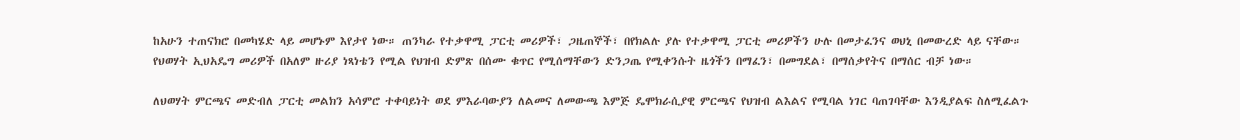ከአሁን ተጠናክሮ በመካሄድ ላይ መሆኑም እየታየ ነው። ጠንካራ የተቃዋሚ ፓርቲ መሪዎች፣ ጋዜጠኞች፣ በየክልሉ ያሉ የተቃዋሚ ፓርቲ መሪዎችን ሁሉ በመታፈንና ወህኒ በመውረድ ላይ ናቸው።
የህወሃት ኢህአዴግ መሪዎች በአለም ዙሪያ ነጻነቴን የሚል የህዝብ ድምጽ በሰሙ ቁጥር የሚሰማቸውን ድንጋጤ የሚቀንሱት ዜጎችን በማፈን፣ በመግደል፣ በማሰቃየትና በማሰር ብቻ ነው።

ለህወሃት ምርጫና መድብለ ፓርቲ መልክን አሳምሮ ተቀባይነት ወደ ምእራባውያን ለልመና ለመውጫ እምጅ ዴሞክራሲያዊ ምርጫና የህዝብ ልእልና የሚባል ነገር ባጠገባቸው እንዲያልፍ ስለሚፈልጉ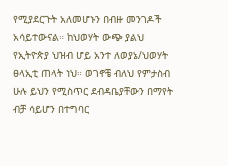የሚያደርጉት አለመሆኑን በብዙ መንገዶች አሳይተውናል። ከህወሃት ውጭ ያልህ የኢትዮጵያ ህዝብ ሆይ አንተ ለወያኔ/ህወሃት ፀላኢቲ ጠላት ነህ። ወገኖቼ ብለህ የምታስብ ሁሉ ይህን የሚስጥር ደብዳቤያቸውን በማየት ብቻ ሳይሆን በተግባር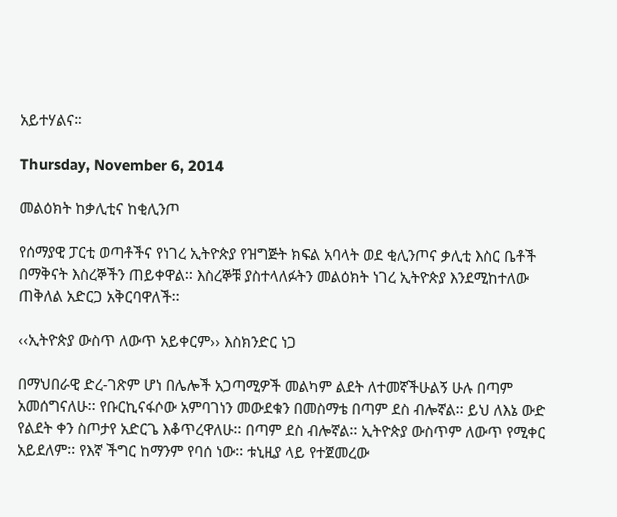አይተሃልና።

Thursday, November 6, 2014

መልዕክት ከቃሊቲና ከቂሊንጦ

የሰማያዊ ፓርቲ ወጣቶችና የነገረ ኢትዮጵያ የዝግጅት ክፍል አባላት ወደ ቂሊንጦና ቃሊቲ እስር ቤቶች በማቅናት እስረኞችን ጠይቀዋል፡፡ እስረኞቹ ያስተላለፉትን መልዕክት ነገረ ኢትዮጵያ እንደሚከተለው ጠቅለል አድርጋ አቅርባዋለች፡፡

‹‹ኢትዮጵያ ውስጥ ለውጥ አይቀርም›› እስክንድር ነጋ

በማህበራዊ ድረ-ገጽም ሆነ በሌሎች አጋጣሚዎች መልካም ልደት ለተመኛችሁልኝ ሁሉ በጣም አመሰግናለሁ፡፡ የቡርኪናፋሶው አምባገነን መውደቁን በመስማቴ በጣም ደስ ብሎኛል፡፡ ይህ ለእኔ ውድ የልደት ቀን ስጦታየ አድርጌ እቆጥረዋለሁ፡፡ በጣም ደስ ብሎኛል፡፡ ኢትዮጵያ ውስጥም ለውጥ የሚቀር አይደለም፡፡ የእኛ ችግር ከማንም የባሰ ነው፡፡ ቱኒዚያ ላይ የተጀመረው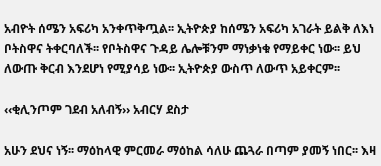አብዮት ሰሜን አፍሪካ አንቀጥቅጧል፡፡ ኢትዮጵያ ከሰሜን አፍሪካ አገራት ይልቅ ለእነ ቦትስዋና ትቀርባለች፡፡ የቦትስዋና ጉዳይ ሌሎቹንም ማነቃነቁ የማይቀር ነው፡፡ ይህ ለውጡ ቅርብ እንደሆነ የሚያሳይ ነው፡፡ ኢትዮጵያ ውስጥ ለውጥ አይቀርም፡፡

‹‹ቂሊንጦም ገደብ አለብኝ›› አብርሃ ደስታ

አሁን ደህና ነኝ፡፡ ማዕከላዊ ምርመራ ማዕከል ሳለሁ ጨጓራ በጣም ያመኝ ነበር፡፡ እዛ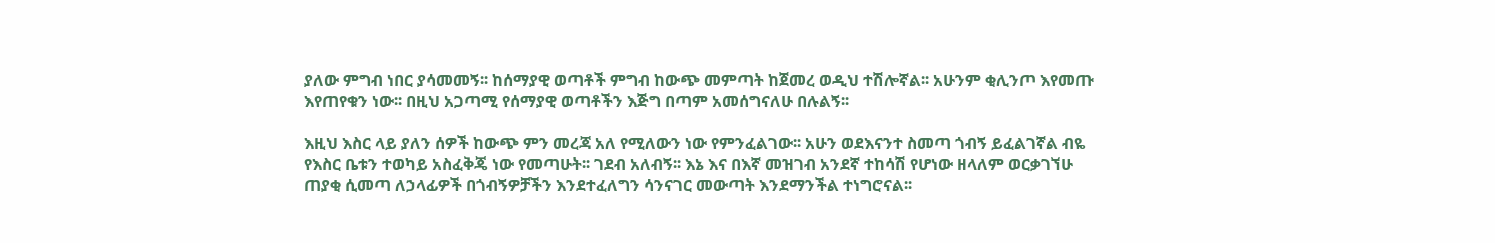ያለው ምግብ ነበር ያሳመመኝ፡፡ ከሰማያዊ ወጣቶች ምግብ ከውጭ መምጣት ከጀመረ ወዲህ ተሽሎኛል፡፡ አሁንም ቂሊንጦ እየመጡ እየጠየቁን ነው፡፡ በዚህ አጋጣሚ የሰማያዊ ወጣቶችን እጅግ በጣም አመሰግናለሁ በሉልኝ፡፡

እዚህ እስር ላይ ያለን ሰዎች ከውጭ ምን መረጃ አለ የሚለውን ነው የምንፈልገው፡፡ አሁን ወደእናንተ ስመጣ ጎብኝ ይፈልገኛል ብዬ የእስር ቤቱን ተወካይ አስፈቅጄ ነው የመጣሁት፡፡ ገደብ አለብኝ፡፡ እኔ እና በእኛ መዝገብ አንደኛ ተከሳሽ የሆነው ዘላለም ወርቃገኘሁ ጠያቂ ሲመጣ ለኃላፊዎች በጎብኝዎቻችን እንደተፈለግን ሳንናገር መውጣት እንደማንችል ተነግሮናል፡፡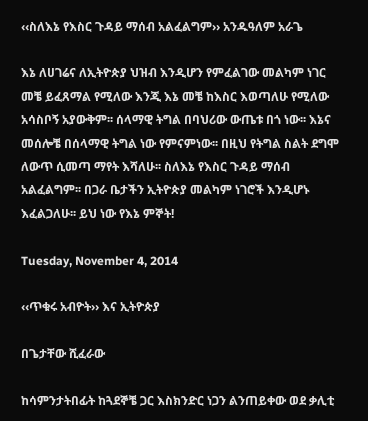‹‹ስለእኔ የእስር ጉዳይ ማሰብ አልፈልግም›› አንዱዓለም አራጌ

እኔ ለሀገሬና ለኢትዮጵያ ህዝብ እንዲሆን የምፈልገው መልካም ነገር መቼ ይፈጸማል የሚለው እንጂ እኔ መቼ ከእስር እወጣለሁ የሚለው አሳስቦኝ አያውቅም፡፡ ሰላማዊ ትግል በባህሪው ውጤቱ በጎ ነው፡፡ እኔና መሰሎቼ በሰላማዊ ትግል ነው የምናምነው፡፡ በዚህ የትግል ስልት ደግሞ ለውጥ ሲመጣ ማየት እሻለሁ፡፡ ስለእኔ የእስር ጉዳይ ማሰብ አልፈልግም፡፡ በጋራ ቤታችን ኢትዮጵያ መልካም ነገሮች እንዲሆኑ እፈልጋለሁ፡፡ ይህ ነው የእኔ ምኞት!

Tuesday, November 4, 2014

‹‹ጥቁሩ አብዮት›› እና ኢትዮጵያ

በጌታቸው ሺፈራው

ከሳምንታትበፊት ከጓደኞቼ ጋር እስክንድር ነጋን ልንጠይቀው ወደ ቃሊቲ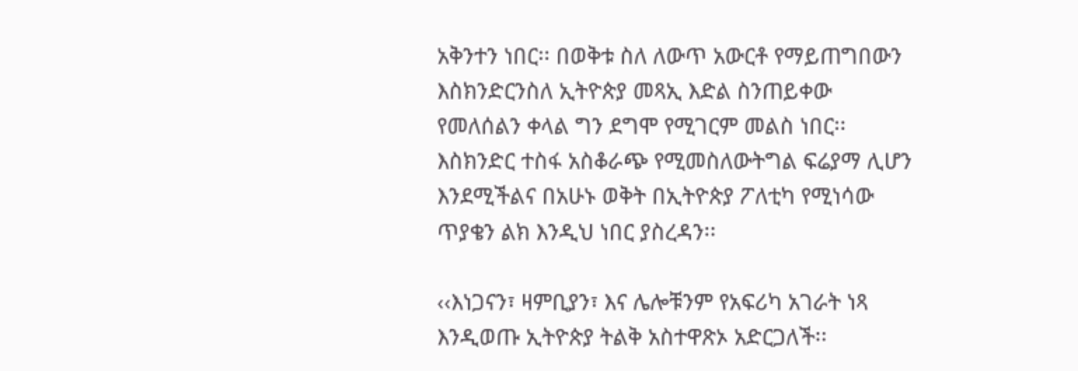አቅንተን ነበር፡፡ በወቅቱ ስለ ለውጥ አውርቶ የማይጠግበውን እስክንድርንስለ ኢትዮጵያ መጻኢ እድል ስንጠይቀው የመለሰልን ቀላል ግን ደግሞ የሚገርም መልስ ነበር፡፡ እስክንድር ተስፋ አስቆራጭ የሚመስለውትግል ፍሬያማ ሊሆን እንደሚችልና በአሁኑ ወቅት በኢትዮጵያ ፖለቲካ የሚነሳው ጥያቄን ልክ እንዲህ ነበር ያስረዳን፡፡

‹‹እነጋናን፣ ዛምቢያን፣ እና ሌሎቹንም የአፍሪካ አገራት ነጻ እንዲወጡ ኢትዮጵያ ትልቅ አስተዋጽኦ አድርጋለች፡፡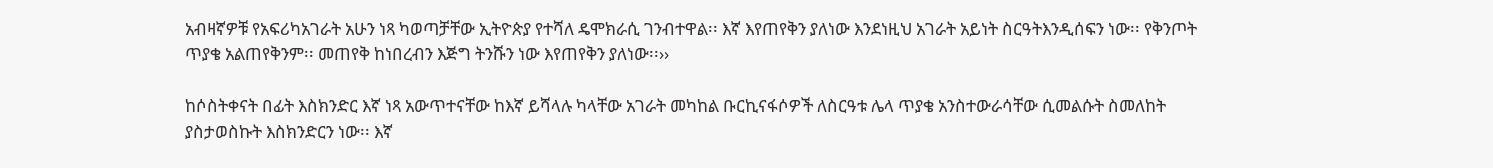አብዛኛዎቹ የአፍሪካአገራት አሁን ነጻ ካወጣቻቸው ኢትዮጵያ የተሻለ ዴሞክራሲ ገንብተዋል፡፡ እኛ እየጠየቅን ያለነው እንደነዚህ አገራት አይነት ስርዓትእንዲሰፍን ነው፡፡ የቅንጦት ጥያቄ አልጠየቅንም፡፡ መጠየቅ ከነበረብን እጅግ ትንሹን ነው እየጠየቅን ያለነው፡፡››

ከሶስትቀናት በፊት እስክንድር እኛ ነጻ አውጥተናቸው ከእኛ ይሻላሉ ካላቸው አገራት መካከል ቡርኪናፋሶዎች ለስርዓቱ ሌላ ጥያቄ አንስተውራሳቸው ሲመልሱት ስመለከት ያስታወስኩት እስክንድርን ነው፡፡ እኛ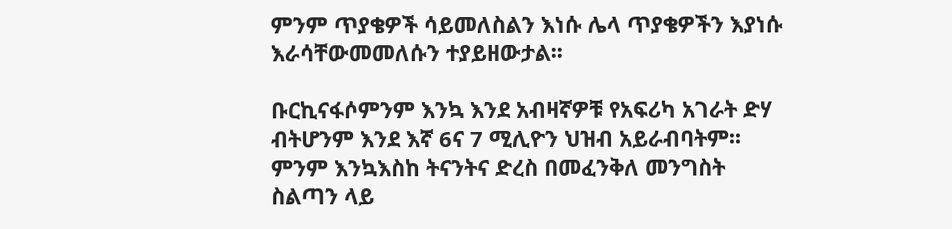ምንም ጥያቄዎች ሳይመለስልን እነሱ ሌላ ጥያቄዎችን እያነሱ እራሳቸውመመለሱን ተያይዘውታል፡፡

ቡርኪናፋሶምንም እንኳ እንደ አብዛኛዎቹ የአፍሪካ አገራት ድሃ ብትሆንም እንደ እኛ 6ና 7 ሚሊዮን ህዝብ አይራብባትም፡፡ ምንም እንኳእስከ ትናንትና ድረስ በመፈንቅለ መንግስት ስልጣን ላይ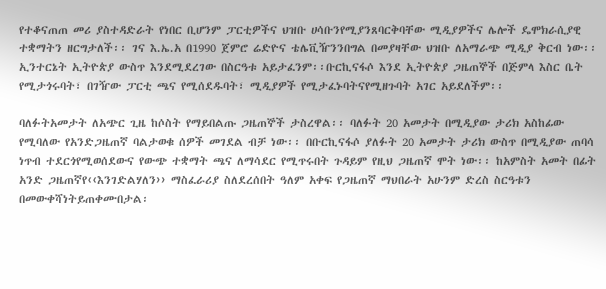የተቆናጠጠ መሪ ያስተዳድራት የነበር ቢሆንም ፓርቲዎችና ህዝቡ ሀሳቡንየሚያንጸባርቅባቸው ሚዲያዎችና ሌሎች ዴሞክራሲያዊ ተቋማትን ዘርግታለች፡፡ ገና እ.ኤ.አ በ1990 ጀምሮ ሬድዮና ቴሌቪዥንንበግል በመያዛቸው ህዝቡ ለአማራጭ ሚዲያ ቅርብ ነው፡፡ ኢንተርኔት ኢትዮጵያ ውስጥ እንደሚደረገው በስርዓቱ አይታፈንም፡፡ቡርኪናፋሶ እንደ ኢትዮጵያ ጋዜጠኞች በጅምላ እስር ቤት የሚታጎሩባት፣ በገዥው ፓርቲ ጫና የሚሰደዱባት፣ ሚዲያዎች የሚታፈኑባትናየሚዘጉባት አገር አይደለችም፡፡

ባለፉትአመታት ለአጭር ጊዜ ከሶስት የማይበልጡ ጋዜጠኞች ታስረዋል፡፡ ባለፉት 20 አመታት በሚዲያው ታሪክ አስከፊው የሚባለው የአንድጋዜጠኛ ባልታወቁ ሰዎች መገደል ብቻ ነው፡፡ በቡርኪናፋሶ ያለፉት 20 አመታት ታሪክ ውስጥ በሚዲያው ጠባሳ ነጥብ ተደርጎየሚወሰደውና የውጭ ተቋማት ጫና ለማሳደር የሚጥሩበት ጉዳይም የዚህ ጋዜጠኛ ሞት ነው፡፡ ከአምስት አመት በፊት አንድ ጋዜጠኛየ‹‹እንገድልሃለን›› ማስፈራሪያ ስለደረሰበት ዓለም አቀፍ የጋዜጠኛ ማህበራት አሁንም ድረስ ስርዓቱን በመውቀሻነትይጠቀሙበታል፡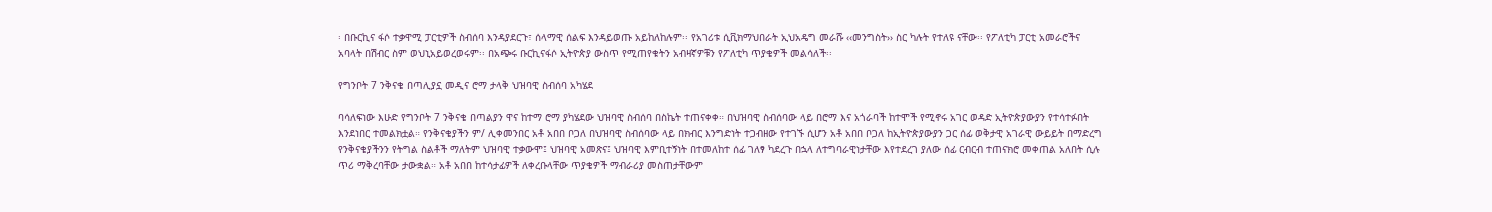፡ በቡርኪና ፋሶ ተቃዋሚ ፓርቲዎች ስብሰባ እንዳያደርጉ፣ ሰላማዊ ሰልፍ እንዳይወጡ አይከለከሉም፡፡ የአገሪቱ ሲቪክማህበራት ኢህአዴግ መራሹ ‹‹መንግስት›› ስር ካሉት የተለዩ ናቸው፡፡ የፖለቲካ ፓርቲ አመራሮችና አባላት በሽብር ስም ወህኒአይወረወሩም፡፡ በአጭሩ ቡርኪናፋሶ ኢትዮጵያ ውስጥ የሚጠየቁትን አብዛኛዎቹን የፖለቲካ ጥያቄዎች መልሳለች፡፡

የግንቦት 7 ንቅናቄ በጣሊያኗ መዲና ሮማ ታላቅ ህዝባዊ ስብሰባ አካሄደ

ባሳለፍነው እሁድ የግንቦት 7 ንቅናቄ በጣልያን ዋና ከተማ ሮማ ያካሄደው ህዝባዊ ስብሰባ በስኬት ተጠናቀቀ። በህዝባዊ ስብሰባው ላይ በሮማ እና አጎራባች ከተሞች የሚኖሩ አገር ወዳድ ኢትዮጵያውያን የተሳተፉበት እንደነበር ተመልክቷል። የንቅናቄያችን ም/ ሊቀመንበር አቶ አበበ ቦጋለ በህዝባዊ ስብሰባው ላይ በክብር እንግድነት ተጋብዘው የተገኙ ሲሆን አቶ አበበ ቦጋለ ከኢትዮጵያውያን ጋር ሰፊ ወቅታዊ አገራዊ ውይይት በማድረግ የንቅናቄያችንን የትግል ስልቶች ማለትም ህዝባዊ ተቃውሞ፤ ህዝባዊ አመጽና፤ ህዝባዊ እምቢተኝነት በተመለከተ ሰፊ ገለፃ ካደረጉ በኋላ ለተግባራዊነታቸው እየተደረገ ያለው ሰፊ ርብርብ ተጠናክሮ መቀጠል አለበት ሲሉ ጥሪ ማቅረባቸው ታውቋል። አቶ አበበ ከተሳታፊዎች ለቀረቡላቸው ጥያቄዎች ማብራሪያ መስጠታቸውም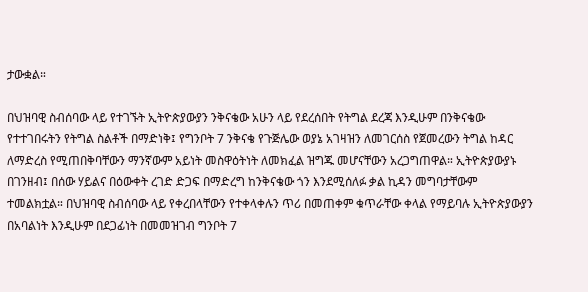ታውቋል።

በህዝባዊ ስብሰባው ላይ የተገኙት ኢትዮጵያውያን ንቅናቄው አሁን ላይ የደረሰበት የትግል ደረጃ እንዲሁም በንቅናቄው የተተገበሩትን የትግል ስልቶች በማድነቅ፤ የግንቦት 7 ንቅናቄ የጉጅሌው ወያኔ አገዛዝን ለመገርሰስ የጀመረውን ትግል ከዳር ለማድረስ የሚጠበቅባቸውን ማንኛውም አይነት መስዋዕትነት ለመክፈል ዝግጁ መሆናቸውን አረጋግጠዋል። ኢትዮጵያውያኑ በገንዘብ፤ በሰው ሃይልና በዕውቀት ረገድ ድጋፍ በማድረግ ከንቅናቄው ጎን እንደሚሰለፉ ቃል ኪዳን መግባታቸውም ተመልክቷል። በህዝባዊ ስብሰባው ላይ የቀረበላቸውን የተቀላቀሉን ጥሪ በመጠቀም ቁጥራቸው ቀላል የማይባሉ ኢትዮጵያውያን በአባልነት እንዲሁም በደጋፊነት በመመዝገብ ግንቦት 7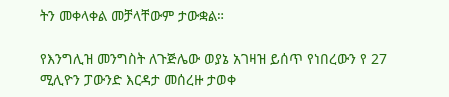ትን መቀላቀል መቻላቸውም ታውቋል።

የእንግሊዝ መንግስት ለጉጅሌው ወያኔ አገዛዝ ይሰጥ የነበረውን የ 27 ሚሊዮን ፓውንድ እርዳታ መሰረዙ ታወቀ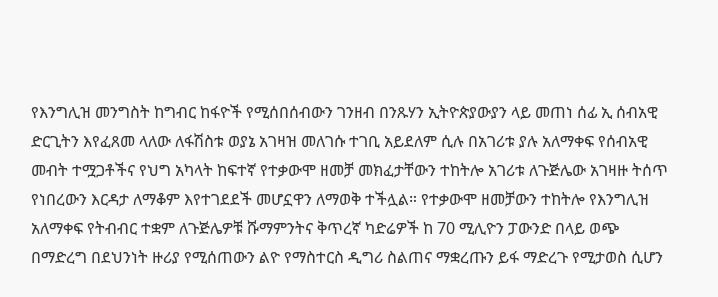የእንግሊዝ መንግስት ከግብር ከፋዮች የሚሰበሰብውን ገንዘብ በንጹሃን ኢትዮጵያውያን ላይ መጠነ ሰፊ ኢ ሰብአዊ ድርጊትን እየፈጸመ ላለው ለፋሽስቱ ወያኔ አገዛዝ መለገሱ ተገቢ አይደለም ሲሉ በአገሪቱ ያሉ አለማቀፍ የሰብአዊ መብት ተሟጋቶችና የህግ አካላት ከፍተኛ የተቃውሞ ዘመቻ መክፈታቸውን ተከትሎ አገሪቱ ለጉጅሌው አገዛዙ ትሰጥ የነበረውን እርዳታ ለማቆም እየተገደደች መሆኗዋን ለማወቅ ተችሏል። የተቃውሞ ዘመቻውን ተከትሎ የእንግሊዝ አለማቀፍ የትብብር ተቋም ለጉጅሌዎቹ ሹማምንትና ቅጥረኛ ካድሬዎች ከ 70 ሚሊዮን ፓውንድ በላይ ወጭ በማድረግ በደህንነት ዙሪያ የሚሰጠውን ልዮ የማስተርስ ዲግሪ ስልጠና ማቋረጡን ይፋ ማድረጉ የሚታወስ ሲሆን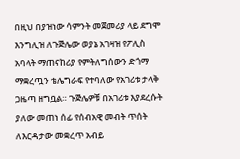በዚህ በያዝነው ሳምንት መጀመሪያ ላይ ደግሞ እንግሊዝ ለጉጅሌው ወያኔ አገዛዝ የፖሊስ አባላት ማጠናከሪያ የምትለግሰውን ድጎማ ማቋረጧን ቴሌግራፍ የተባለው የአገሪቱ ታላቅ ጋዜጣ ዘግቧል። ጉጅሌዎቹ በአገሪቱ እያደረሱት ያለው መጠነ ሰፊ የሰብአዊ መብት ጥሰት ለእርዳታው መቋረጥ አብይ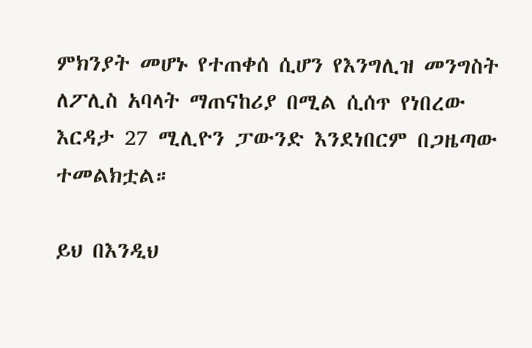ምክንያት መሆኑ የተጠቀሰ ሲሆን የእንግሊዝ መንግስት ለፖሊስ አባላት ማጠናከሪያ በሚል ሲሰጥ የነበረው እርዳታ 27 ሚሊዮን ፓውንድ እንደነበርም በጋዜጣው ተመልክቷል።

ይህ በእንዲህ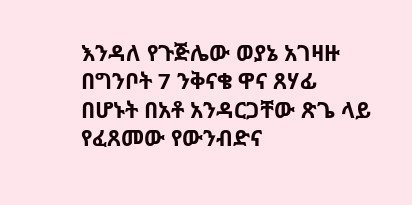እንዳለ የጉጅሌው ወያኔ አገዛዙ በግንቦት 7 ንቅናቄ ዋና ጸሃፊ በሆኑት በአቶ አንዳርጋቸው ጽጌ ላይ የፈጸመው የውንብድና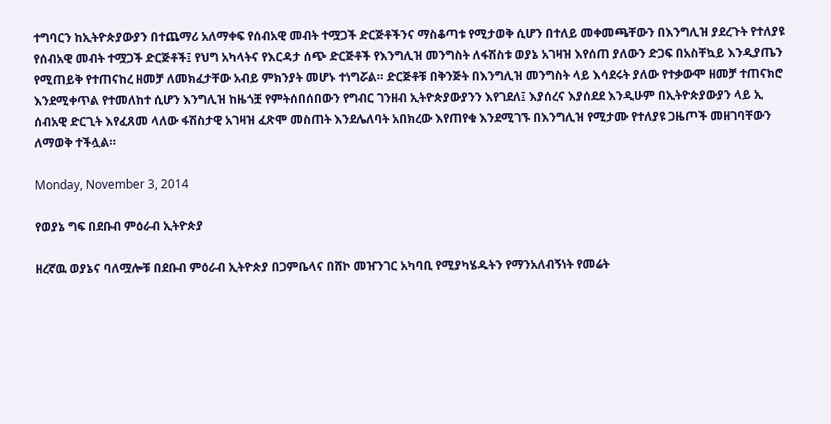ተግባርን ከኢትዮጵያውያን በተጨማሪ አለማቀፍ የሰብአዊ መብት ተሟጋች ድርጅቶችንና ማስቆጣቱ የሚታወቅ ሲሆን በተለይ መቀመጫቸውን በእንግሊዝ ያደረጉት የተለያዩ የሰብአዊ መብት ተሟጋች ድርጅቶች፤ የህግ አካላትና የእርዳታ ሰጭ ድርጅቶች የእንግሊዝ መንግስት ለፋሽስቱ ወያኔ አገዛዝ እየሰጠ ያለውን ድጋፍ በአስቸኳይ እንዲያጤን የሚጠይቅ የተጠናከረ ዘመቻ ለመክፈታቸው አብይ ምክንያት መሆኑ ተነግሯል። ድርጅቶቹ በቅንጅት በእንግሊዝ መንግስት ላይ እሳደሩት ያለው የተቃውሞ ዘመቻ ተጠናክሮ እንደሚቀጥል የተመለከተ ሲሆን እንግሊዝ ከዜጎቿ የምትሰበሰበውን የግብር ገንዘብ ኢትዮጵያውያንን እየገደለ፤ እያሰረና እያሰደደ እንዲሁም በኢትዮጵያውያን ላይ ኢ ሰብአዊ ድርጊት እየፈጸመ ላለው ፋሽስታዊ አገዛዝ ፈጽሞ መስጠት እንደሌለባት አበክረው እየጠየቁ እንደሚገኙ በእንግሊዝ የሚታሙ የተለያዩ ጋዜጦች መዘገባቸውን ለማወቅ ተችሏል።

Monday, November 3, 2014

የወያኔ ግፍ በደቡብ ምዕራብ ኢትዮጵያ

ዘረኛዉ ወያኔና ባለሟሎቹ በደቡብ ምዕራብ ኢትዮጵያ በጋምቤላና በሸኮ መዠንገር አካባቢ የሚያካሄዱትን የማንአለብኝነት የመሬት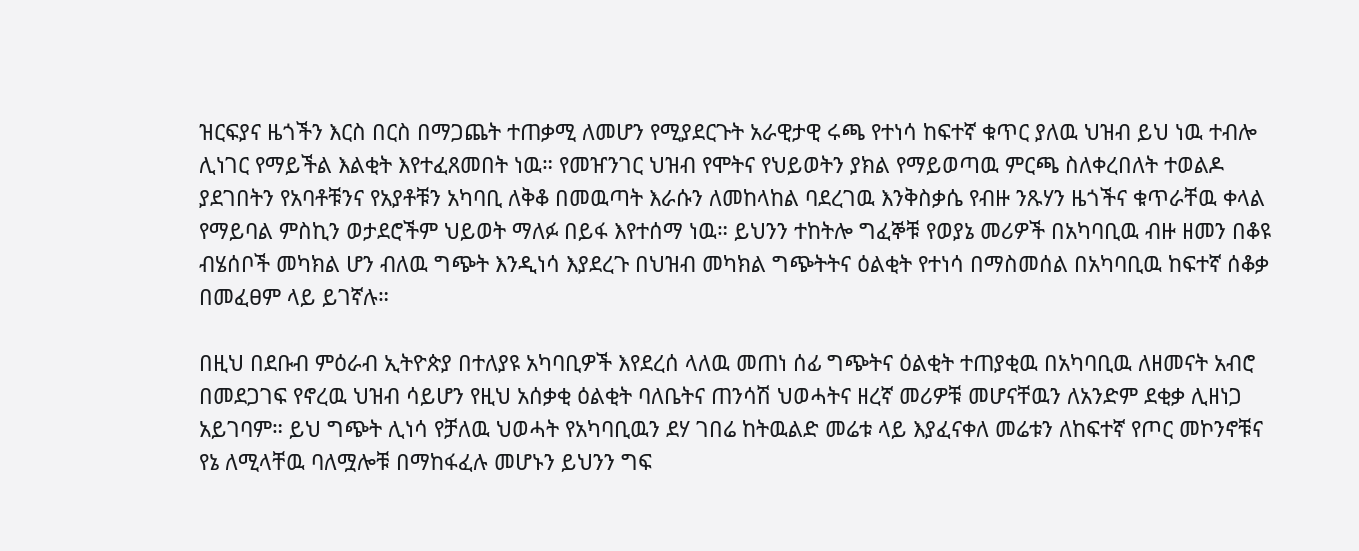ዝርፍያና ዜጎችን እርስ በርስ በማጋጨት ተጠቃሚ ለመሆን የሚያደርጉት አራዊታዊ ሩጫ የተነሳ ከፍተኛ ቁጥር ያለዉ ህዝብ ይህ ነዉ ተብሎ ሊነገር የማይችል እልቂት እየተፈጸመበት ነዉ። የመዠንገር ህዝብ የሞትና የህይወትን ያክል የማይወጣዉ ምርጫ ስለቀረበለት ተወልዶ ያደገበትን የአባቶቹንና የአያቶቹን አካባቢ ለቅቆ በመዉጣት እራሱን ለመከላከል ባደረገዉ እንቅስቃሴ የብዙ ንጹሃን ዜጎችና ቁጥራቸዉ ቀላል የማይባል ምስኪን ወታደሮችም ህይወት ማለፉ በይፋ እየተሰማ ነዉ። ይህንን ተከትሎ ግፈኞቹ የወያኔ መሪዎች በአካባቢዉ ብዙ ዘመን በቆዩ ብሄሰቦች መካክል ሆን ብለዉ ግጭት እንዲነሳ እያደረጉ በህዝብ መካክል ግጭትትና ዕልቂት የተነሳ በማስመሰል በአካባቢዉ ከፍተኛ ሰቆቃ በመፈፀም ላይ ይገኛሉ።

በዚህ በደቡብ ምዕራብ ኢትዮጵያ በተለያዩ አካባቢዎች እየደረሰ ላለዉ መጠነ ሰፊ ግጭትና ዕልቂት ተጠያቂዉ በአካባቢዉ ለዘመናት አብሮ በመደጋገፍ የኖረዉ ህዝብ ሳይሆን የዚህ አሰቃቂ ዕልቂት ባለቤትና ጠንሳሽ ህወሓትና ዘረኛ መሪዎቹ መሆናቸዉን ለአንድም ደቂቃ ሊዘነጋ አይገባም። ይህ ግጭት ሊነሳ የቻለዉ ህወሓት የአካባቢዉን ደሃ ገበሬ ከትዉልድ መሬቱ ላይ እያፈናቀለ መሬቱን ለከፍተኛ የጦር መኮንኖቹና የኔ ለሚላቸዉ ባለሟሎቹ በማከፋፈሉ መሆኑን ይህንን ግፍ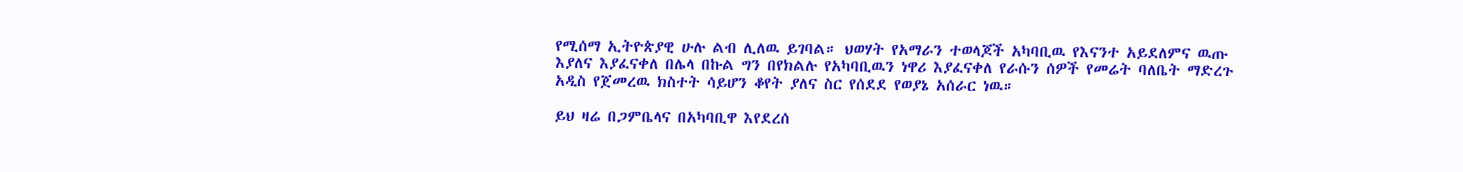የሚሰማ ኢትዮጵያዊ ሁሉ ልብ ሊለዉ ይገባል። ህወሃት የአማራን ተወላጆች አካባቢዉ የእናንተ አይደለምና ዉጡ እያለና እያፈናቀለ በሌላ በኩል ግን በየክልሉ የአካባቢዉን ነዋሪ እያፈናቀለ የራሱን ሰዎች የመሬት ባለቤት ማድረጉ አዲስ የጀመረዉ ክስተት ሳይሆን ቆየት ያለና ስር የሰደደ የወያኔ አሰራር ነዉ።

ይህ ዛሬ በጋምቤላና በአካባቢዋ እየደረሰ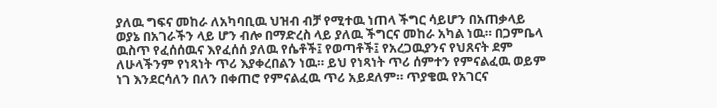ያለዉ ግፍና መከራ ለአካባቢዉ ህዝብ ብቻ የሚተዉ ነጠላ ችግር ሳይሆን በአጠቃላይ ወያኔ በአገራችን ላይ ሆን ብሎ በማድረስ ላይ ያለዉ ችግርና መከራ አካል ነዉ። በጋምቤላ ዉስጥ የፈሰሰዉና እየፈሰሰ ያለዉ የሴቶች፤ የወጣቶች፤ የአረጋዉያንና የህጸናት ደም ለሁላችንም የነጻነት ጥሪ እያቀረበልን ነዉ። ይህ የነጻነት ጥሪ ሰምተን የምናልፈዉ ወይም ነገ እንደርሳለን በለን በቀጠሮ የምናልፈዉ ጥሪ አይደለም። ጥያቄዉ የአገርና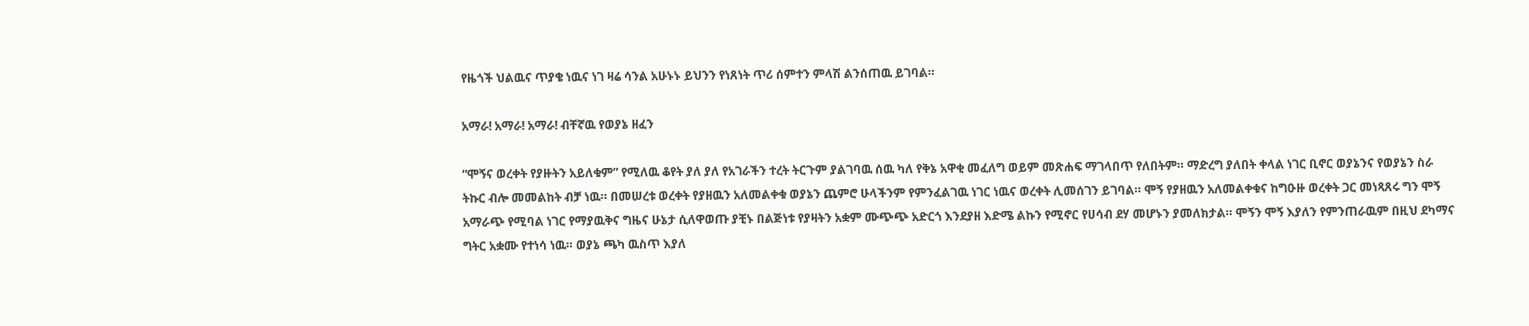የዜጎች ህልዉና ጥያቄ ነዉና ነገ ዛሬ ሳንል አሁኑኑ ይህንን የነጸነት ጥሪ ሰምተን ምላሽ ልንሰጠዉ ይገባል።

አማራ! አማራ! አማራ! ብቸኛዉ የወያኔ ዘፈን

“ሞኝና ወረቀት የያዙትን አይለቁም” የሚለዉ ቆየት ያለ ያለ የአገራችን ተረት ትርጉም ያልገባዉ ሰዉ ካለ የቅኔ አዋቂ መፈለግ ወይም መጽሐፍ ማገላበጥ የለበትም። ማድረግ ያለበት ቀላል ነገር ቢኖር ወያኔንና የወያኔን ስራ ትኩር ብሎ መመልከት ብቻ ነዉ። በመሠረቱ ወረቀት የያዘዉን አለመልቀቁ ወያኔን ጨምሮ ሁላችንም የምንፈልገዉ ነገር ነዉና ወረቀት ሊመሰገን ይገባል። ሞኝ የያዘዉን አለመልቀቁና ከግዑዙ ወረቀት ጋር መነጻጸሩ ግን ሞኝ አማራጭ የሚባል ነገር የማያዉቅና ግዜና ሁኔታ ሲለዋወጡ ያቺኑ በልጅነቱ የያዛትን አቋም ሙጭጭ አድርጎ እንደያዘ እድሜ ልኩን የሚኖር የሀሳብ ደሃ መሆኑን ያመለክታል። ሞኝን ሞኝ እያለን የምንጠራዉም በዚህ ደካማና ግትር አቋሙ የተነሳ ነዉ። ወያኔ ጫካ ዉስጥ እያለ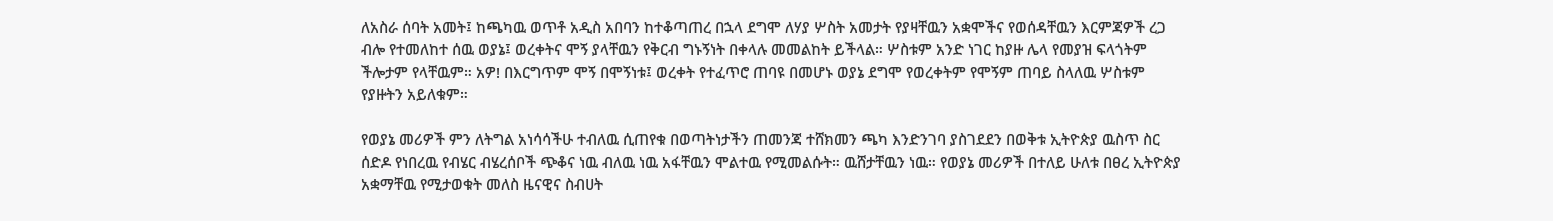ለአስራ ሰባት አመት፤ ከጫካዉ ወጥቶ አዲስ አበባን ከተቆጣጠረ በኋላ ደግሞ ለሃያ ሦስት አመታት የያዛቸዉን አቋሞችና የወሰዳቸዉን እርምጃዎች ረጋ ብሎ የተመለከተ ሰዉ ወያኔ፤ ወረቀትና ሞኝ ያላቸዉን የቅርብ ግኑኝነት በቀላሉ መመልከት ይችላል። ሦስቱም አንድ ነገር ከያዙ ሌላ የመያዝ ፍላጎትም ችሎታም የላቸዉም። አዎ! በእርግጥም ሞኝ በሞኝነቱ፤ ወረቀት የተፈጥሮ ጠባዩ በመሆኑ ወያኔ ደግሞ የወረቀትም የሞኝም ጠባይ ስላለዉ ሦስቱም የያዙትን አይለቁም።

የወያኔ መሪዎች ምን ለትግል አነሳሳችሁ ተብለዉ ሲጠየቁ በወጣትነታችን ጠመንጃ ተሸክመን ጫካ እንድንገባ ያስገደደን በወቅቱ ኢትዮጵያ ዉስጥ ስር ሰድዶ የነበረዉ የብሄር ብሄረሰቦች ጭቆና ነዉ ብለዉ ነዉ አፋቸዉን ሞልተዉ የሚመልሱት። ዉሸታቸዉን ነዉ። የወያኔ መሪዎች በተለይ ሁለቱ በፀረ ኢትዮጵያ አቋማቸዉ የሚታወቁት መለስ ዜናዊና ስብሀት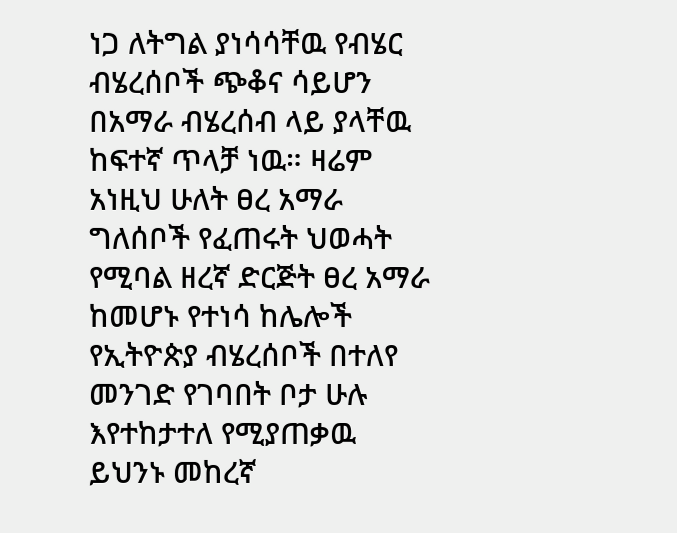ነጋ ለትግል ያነሳሳቸዉ የብሄር ብሄረሰቦች ጭቆና ሳይሆን በአማራ ብሄረሰብ ላይ ያላቸዉ ከፍተኛ ጥላቻ ነዉ። ዛሬም አነዚህ ሁለት ፀረ አማራ ግለሰቦች የፈጠሩት ህወሓት የሚባል ዘረኛ ድርጅት ፀረ አማራ ከመሆኑ የተነሳ ከሌሎች የኢትዮጵያ ብሄረሰቦች በተለየ መንገድ የገባበት ቦታ ሁሉ እየተከታተለ የሚያጠቃዉ ይህንኑ መከረኛ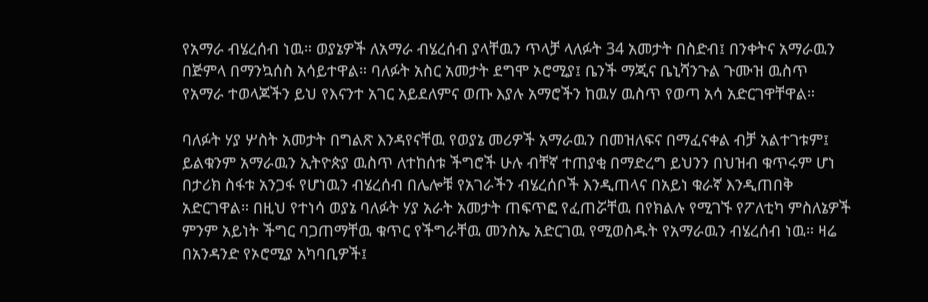የአማራ ብሄረሰብ ነዉ። ወያኔዎች ለአማራ ብሄረሰብ ያላቸዉን ጥላቻ ላለፉት 34 አመታት በስድብ፤ በንቀትና አማራዉን በጅምላ በማንኳሰስ አሳይተዋል። ባለፉት አስር አመታት ደግሞ ኦሮሚያ፤ ቤንች ማጂና ቤኒሻንጉል ጉሙዝ ዉስጥ የአማራ ተወላጆችን ይህ የእናንተ አገር አይደለምና ወጡ እያሉ አማሮችን ከዉሃ ዉስጥ የወጣ አሳ አድርገዋቸዋል።

ባለፉት ሃያ ሦስት አመታት በግልጽ እንዳየናቸዉ የወያኔ መሪዎች አማራዉን በመዝለፍና በማፈናቀል ብቻ አልተገቱም፤ ይልቁንም አማራዉን ኢትዮጵያ ዉስጥ ለተከሰቱ ችግሮች ሁሉ ብቸኛ ተጠያቂ በማድረግ ይህንን በህዝብ ቁጥሩም ሆነ በታሪክ ስፋቱ አንጋፋ የሆነዉን ብሄረሰብ በሌሎቹ የአገራችን ብሄረሰቦች እንዲጠላና በአይነ ቁራኛ እንዲጠበቅ አድርገዋል። በዚህ የተነሳ ወያኔ ባለፉት ሃያ አራት አመታት ጠፍጥፎ የፈጠሯቸዉ በየክልሉ የሚገኙ የፖለቲካ ምስለኔዎች ምንም አይነት ችግር ባጋጠማቸዉ ቁጥር የችግራቸዉ መንስኤ አድርገዉ የሚወስዱት የአማራዉን ብሄረሰብ ነዉ። ዛሬ በአንዳንድ የኦሮሚያ አካባቢዎች፤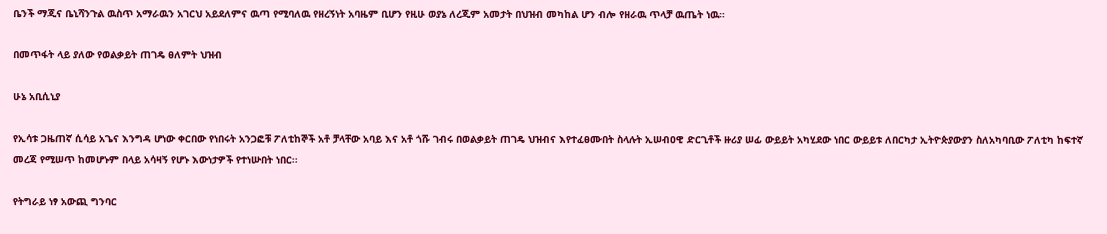ቤንች ማጂና ቤኒሻንጉል ዉስጥ አማራዉን አገርህ አይደለምና ዉጣ የሚባለዉ የዘረኝነት አባዜም ቢሆን የዚሁ ወያኔ ለረጂም አመታት በህዝብ መካከል ሆን ብሎ የዘራዉ ጥላቻ ዉጤት ነዉ።

በመጥፋት ላይ ያለው የወልቃይት ጠገዴ ፀለምት ህዝብ

ሁኔ አቢሲኒያ

የኢሳቱ ጋዜጠኛ ሲሳይ አጌና እንግዳ ሆነው ቀርበው የነበሩት አንጋፎቹ ፖለቲከኞች አቶ ቻላቸው አባይ እና አቶ ጎሹ ገብሩ በወልቃይት ጠገዴ ህዝብና እየተፈፀሙበት ስላሉት ኢሠብዐዊ ድርጊቶች ዙሪያ ሠፊ ውይይት አካሂደው ነበር ውይይቱ ለበርካታ ኢትዮጵያውያን ስለአካባቢው ፖለቲካ ከፍተኛ መረጃ የሚሠጥ ከመሆኑም በላይ አሳዛኝ የሆኑ እውነታዎች የተነሡበት ነበር፡፡

የትግራይ ነፃ አውጪ ግንባር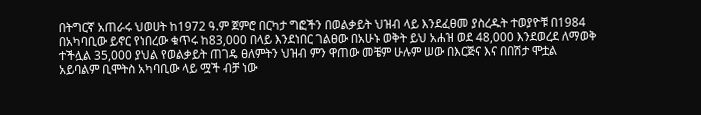በትግርኛ አጠራሩ ህወሀት ከ1972 ዓ.ም ጀምሮ በርካታ ግፎችን በወልቃይት ህዝብ ላይ እንደፈፀመ ያስረዱት ተወያዮቹ በ1984 በአካባቢው ይኖር የነበረው ቁጥሩ ከ83,000 በላይ እንደነበር ገልፀው በአሁኑ ወቅት ይህ አሐዝ ወደ 48,000 እንደወረደ ለማወቅ ተችሏል 35,000 ያህል የወልቃይት ጠገዴ ፀለምትን ህዝብ ምን ዋጠው መቼም ሁሉም ሠው በእርጅና እና በበሽታ ሞቷል አይባልም ቢሞትስ አካባቢው ላይ ሟች ብቻ ነው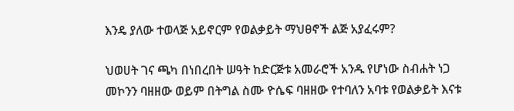እንዴ ያለው ተወላጅ አይኖርም የወልቃይት ማህፀኖች ልጅ አያፈሩም?

ህወሀት ገና ጫካ በነበረበት ሠዓት ከድርጅቱ አመራሮች አንዱ የሆነው ስብሐት ነጋ መኮንን ባዘዘው ወይም በትግል ስሙ ዮሴፍ ባዘዘው የተባለን አባቱ የወልቃይት እናቱ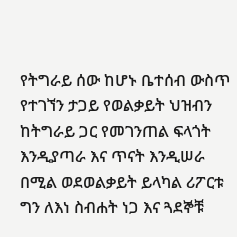የትግራይ ሰው ከሆኑ ቤተሰብ ውስጥ የተገኘን ታጋይ የወልቃይት ህዝብን ከትግራይ ጋር የመገንጠል ፍላጎት እንዲያጣራ እና ጥናት እንዲሠራ በሚል ወደወልቃይት ይላካል ሪፖርቱ ግን ለእነ ስብሐት ነጋ እና ጓደኞቹ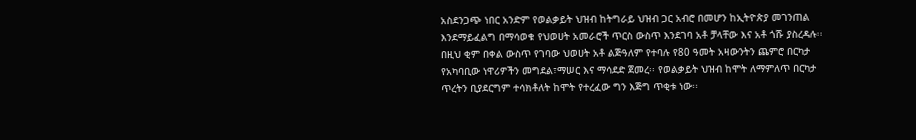አስደንጋጭ ነበር አንድም የወልቃይት ህዝብ ከትግራይ ህዝብ ጋር አብሮ በመሆን ከኢትዮጵያ መገንጠል እንደማይፈልግ በማሳወቁ የህወሀት አመራሮች ጥርስ ውስጥ እንደገባ አቶ ቻላቸው እና አቶ ጎሹ ያስረዳሉ፡፡ በዚህ ቂም በቀል ውስጥ የገባው ህወሀት አቶ ልጅዓለም የተባሉ የ80 ዓመት አዛውንትን ጨምሮ በርካታ የአካባቢው ነዋሪዎችን መግደል፣ማሠር እና ማሳደድ ጀመረ፡፡ የወልቃይት ህዝብ ከሞት ለማምለጥ በርካታ ጥረትን ቢያደርግም ተሳክቶለት ከሞት የተረፈው ግን እጅግ ጥቂቱ ነው፡፡